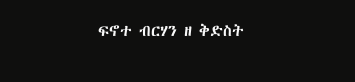ፍኖተ ብርሃን ዘ ቅድስት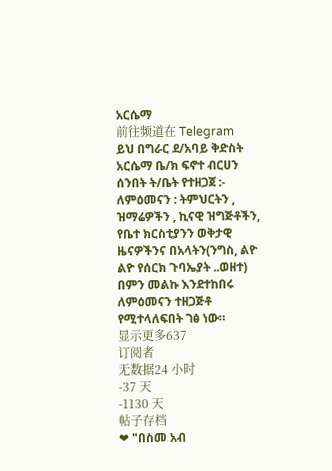አርሴማ
前往频道在 Telegram
ይህ በግራር ደ/አባይ ቅድስት አርሴማ ቤ/ክ ፍኖተ ብርሀን ሰንበት ት/ቤት የተዘጋጀ :- ለምዕመናን : ትምህርትን , ዝማሬዎችን , ኪናዊ ዝግጅቶችን, የቤተ ክርስቲያንን ወቅታዊ ዜናዎችንና በአላትን(ንግስ, ልዮ ልዮ የሰርክ ጉባኤያት ..ወዘተ) በምን መልኩ እንደተከበሩ ለምዕመናን ተዘጋጅቶ የሚተላለፍበት ገፅ ነው።
显示更多637
订阅者
无数据24 小时
-37 天
-1130 天
帖子存档
❤ "በስመ አብ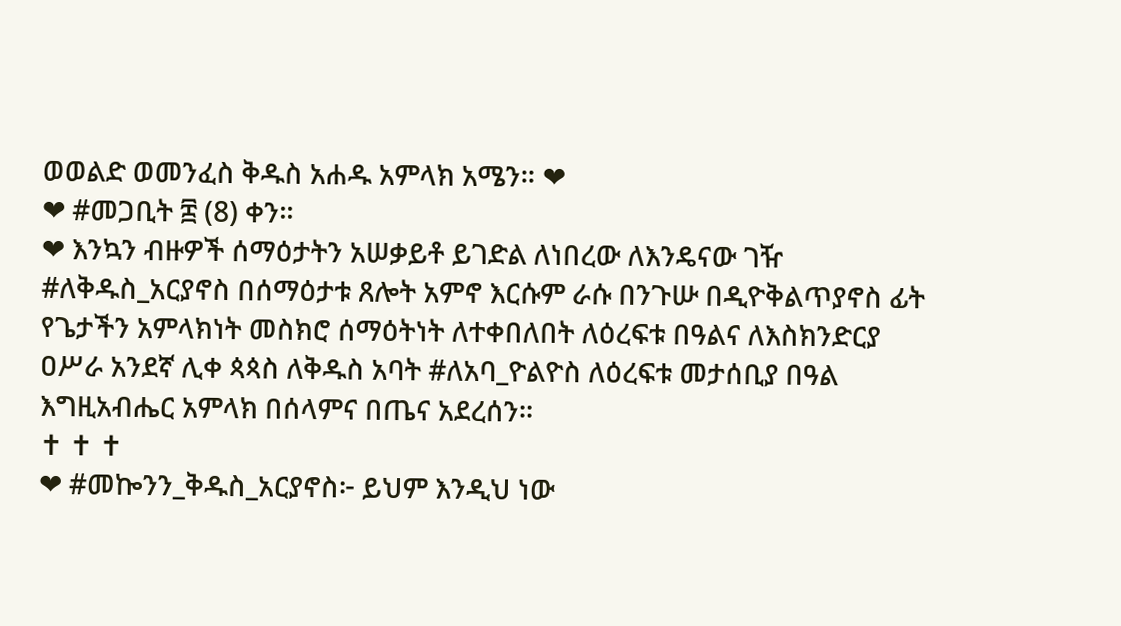ወወልድ ወመንፈስ ቅዱስ አሐዱ አምላክ አሜን። ❤
❤ #መጋቢት ፰ (8) ቀን።
❤ እንኳን ብዙዎች ሰማዕታትን አሠቃይቶ ይገድል ለነበረው ለእንዴናው ገዥ #ለቅዱስ_አርያኖስ በሰማዕታቱ ጸሎት አምኖ እርሱም ራሱ በንጉሡ በዲዮቅልጥያኖስ ፊት የጌታችን አምላክነት መስክሮ ሰማዕትነት ለተቀበለበት ለዕረፍቱ በዓልና ለእስክንድርያ ዐሥራ አንደኛ ሊቀ ጳጳስ ለቅዱስ አባት #ለአባ_ዮልዮስ ለዕረፍቱ መታሰቢያ በዓል እግዚአብሔር አምላክ በሰላምና በጤና አደረሰን።
✝ ✝ ✝
❤ #መኰንን_ቅዱስ_አርያኖስ፦ ይህም እንዲህ ነው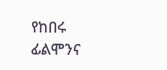የከበሩ ፊልሞንና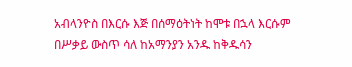አብላንዮስ በእርሱ እጅ በሰማዕትነት ከሞቱ በኋላ እርሱም በሥቃይ ውስጥ ሳለ ከአማንያን አንዱ ከቅዱሳን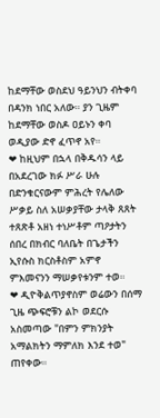ከደማቸው ወስደህ ዓይንህን ብትቀባ በዳንክ ነበር አለው። ያን ጊዜም ከደማቸው ወስዶ ዐይኑን ቀባ ወዲያው ድኖ ፈጥኖ አየ።
❤ ከዚህም በኋላ በቅዱሳን ላይ በአደረገው ክፉ ሥራ ሁሉ በድንቁርናውም ምሕረት የሌለው ሥቃይ ስለ አሠቃያቸው ታላቅ ጸጸት ተጸጽቶ አዘነ ተነሥቶም ጣዖታትን ሰበረ በክብር ባለቤት በጌታችን ኢየሱስ ክርስቶስም አምኖ ምእመናንን ማሠቃየቱንም ተወ።
❤ ዲዮቅልጥያኖስም ወሬውን በሰማ ጊዜ ጭፍሮቹን ልኮ ወደርሱ አስመጣው "በምን ምክንያት አማልክትን ማምለክ እንደ ተወ" ጠየቀው።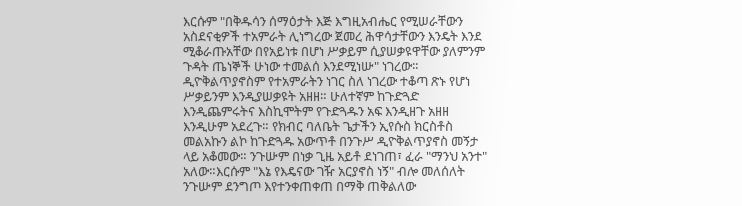እርሱም "በቅዱሳን ሰማዕታት እጅ እግዚአብሔር የሚሠራቸውን አስደናቂዎች ተአምራት ሊነግረው ጀመረ ሕዋሳታቸውን እንዴት እንደ ሚቆራጡአቸው በየአይነቱ በሆነ ሥቃይም ሲያሠቃዩዋቸው ያለምንም ጉዳት ጤነኞች ሁነው ተመልሰ እንደሚነሡ" ነገረው። ዲዮቅልጥያኖስም የተአምራትን ነገር ስለ ነገረው ተቆጣ ጽኑ የሆነ ሥቃይንም እንዲያሠቃዩት አዘዘ። ሁለተኛም ከጉድጓድ እንዲጨምሩትና እስኪሞትም የጉድጓዱን አፍ እንዲዘጉ አዘዘ እንዲሁም አደረጉ። የክብር ባለቤት ጌታችን ኢየሱስ ክርስቶስ መልአኩን ልኮ ከጉድጓዱ አውጥቶ በንጉሥ ዲዮቅልጥያኖስ መኝታ ላይ አቆመው። ንጉሡም በነቃ ጊዜ አይቶ ደነገጠ፣ ፈራ "ማንህ አንተ" አለው።እርሱም "እኔ የእዴናው ገዥ አርያኖስ ነኝ" ብሎ መለሰለት ንጉሡም ደንግጦ እየተንቀጠቀጠ በማቅ ጠቅልለው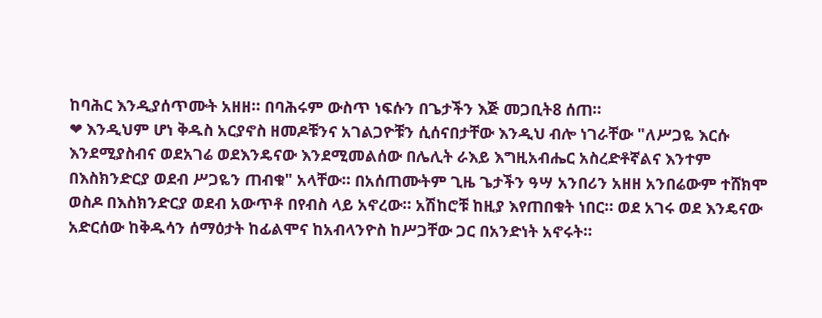ከባሕር እንዲያሰጥሙት አዘዘ። በባሕሩም ውስጥ ነፍሱን በጌታችን እጅ መጋቢት8 ሰጠ።
❤ እንዲህም ሆነ ቅዱስ አርያኖስ ዘመዶቹንና አገልጋዮቹን ሲሰናበታቸው እንዲህ ብሎ ነገራቸው "ለሥጋዬ እርሱ እንደሚያስብና ወደአገሬ ወደእንዴናው እንደሚመልሰው በሌሊት ራእይ እግዚአብሔር አስረድቶኛልና እንተም በእስክንድርያ ወደብ ሥጋዬን ጠብቁ" አላቸው። በአሰጠሙትም ጊዜ ጌታችን ዓሣ አንበሪን አዘዘ አንበሬውም ተሸክሞ ወስዶ በእስክንድርያ ወደብ አውጥቶ በየብስ ላይ አኖረው። አሽከሮቹ ከዚያ እየጠበቁት ነበር። ወደ አገሩ ወደ እንዴናው አድርሰው ከቅዱሳን ሰማዕታት ከፊልሞና ከአብላንዮስ ከሥጋቸው ጋር በአንድነት አኖሩት።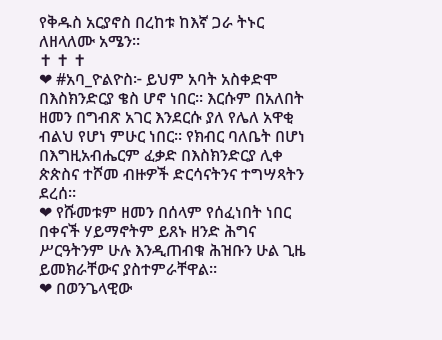የቅዱስ አርያኖስ በረከቱ ከእኛ ጋራ ትኑር ለዘላለሙ አሜን።
✝ ✝ ✝
❤ #አባ_ዮልዮስ፦ ይህም አባት አስቀድሞ በእስክንድርያ ቄስ ሆኖ ነበር። እርሱም በአለበት ዘመን በግብጽ አገር እንደርሱ ያለ የሌለ አዋቂ ብልህ የሆነ ምሁር ነበር። የክብር ባለቤት በሆነ በእግዚአብሔርም ፈቃድ በእስክንድርያ ሊቀ ጵጵስና ተሾመ ብዙዎች ድርሳናትንና ተግሣጻትን ደረሰ።
❤ የሹመቱም ዘመን በሰላም የሰፈነበት ነበር በቀናች ሃይማኖትም ይጸኑ ዘንድ ሕግና ሥርዓትንም ሁሉ እንዲጠብቁ ሕዝቡን ሁል ጊዜ ይመክራቸውና ያስተምራቸዋል።
❤ በወንጌላዊው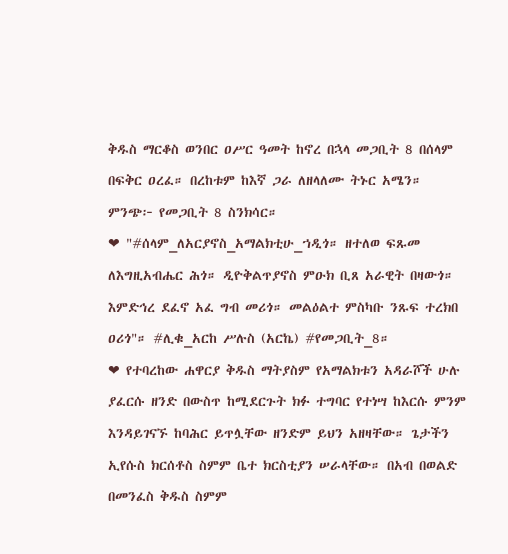ቅዱስ ማርቆስ ወንበር ዐሥር ዓመት ከኖረ በኋላ መጋቢት 8 በሰላም በፍቅር ዐረፈ። በረከቱም ከእኛ ጋራ ለዘላለሙ ትኑር አሜን። ምንጭ፦ የመጋቢት 8 ስንክሳር።
❤ "#ሰላም_ለአርያኖስ_አማልክቲሁ_ኀዲጎ። ዘተለወ ፍጹመ ለእግዚአብሔር ሕጎ። ዲዮቅልጥያኖስ ምዑክ ቢጸ አራዊት በዛውጎ። እምድኅረ ደፈኖ አፈ ግብ መሪጎ። መልዕልተ ምስካቡ ንጹፍ ተረክበ ዐሪጎ"። #ሊቁ_አርከ ሥሉስ (አርኬ) #የመጋቢት_8።
❤ የተባረከው ሐዋርያ ቅዱስ ማትያስም የአማልክቱን አዳራሾች ሁሉ ያፈርሱ ዘንድ በውስጥ ከሚደርጉት ክፉ ተግባር የተነሣ ከእርሱ ምንም እንዳይገናኙ ከባሕር ይጥሏቸው ዘንድም ይህን አዘዛቸው። ጌታችን ኢየሱስ ክርሰቶስ ስምም ቤተ ክርስቲያን ሠራላቸው። በአብ በወልድ በመንፈስ ቅዱስ ስምም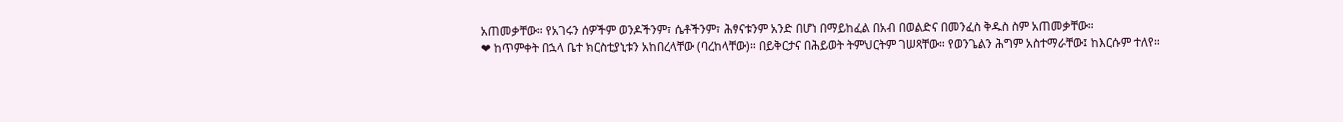አጠመቃቸው። የአገሩን ሰዎችም ወንዶችንም፣ ሴቶችንም፣ ሕፃናቱንም አንድ በሆነ በማይከፈል በአብ በወልድና በመንፈስ ቅዱስ ስም አጠመቃቸው።
❤ ከጥምቀት በኋላ ቤተ ክርስቲያኒቱን አከበረላቸው (ባረከላቸው)። በይቅርታና በሕይወት ትምህርትም ገሠጻቸው። የወንጌልን ሕግም አስተማራቸው፤ ከእርሱም ተለየ።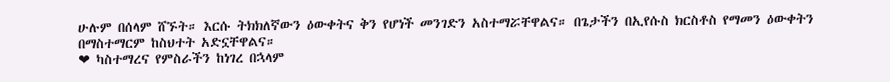ሁሉም በሰላም ሸኙት። እርሱ ትክክለኛውን ዕውቀትና ቅን የሆነች መንገድን አስተማሯቸዋልና። በጌታችን በኢየሱስ ክርስቶስ የማመን ዕውቀትን በማስተማርም ከስህተት አድኗቸዋልና።
❤ ካስተማረና የምስራችን ከነገረ በኋላም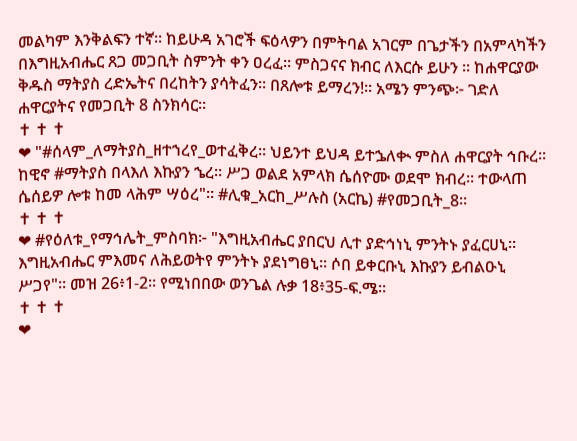መልካም እንቅልፍን ተኛ። ከይሁዳ አገሮች ፍዕላዎን በምትባል አገርም በጌታችን በአምላካችን በእግዚአብሔር ጸጋ መጋቢት ስምንት ቀን ዐረፈ። ምስጋናና ክብር ለእርሱ ይሁን ። ከሐዋርያው ቅዱስ ማትያስ ረድኤትና በረከትን ያሳትፈን። በጸሎቱ ይማረን!። አሜን ምንጭ፦ ገድለ ሐዋርያትና የመጋቢት 8 ስንክሳር።
✝ ✝ ✝
❤ "#ሰላም_ለማትያስ_ዘተኀረየ_ወተፈቅረ። ህይንተ ይህዳ ይተኌለቊ ምስለ ሐዋርያት ኅቡረ። ከዊኖ #ማትያስ በላእለ እኩያን ኄረ። ሥጋ ወልደ አምላክ ሴሰዮሙ ወደሞ ክብረ። ተውላጠ ሴሰይዎ ሎቱ ከመ ላሕም ሣዕረ"። #ሊቁ_አርከ_ሥሉስ (አርኬ) #የመጋቢት_8።
✝ ✝ ✝
❤ #የዕለቱ_የማኅሌት_ምስባክ፦ "እግዚአብሔር ያበርህ ሊተ ያድኅነኒ ምንትኑ ያፈርሀኒ። እግዚአብሔር ምእመና ለሕይወትየ ምንትኑ ያደነግፀኒ። ሶበ ይቀርቡኒ እኩያን ይብልዑኒ ሥጋየ"። መዝ 26፥1-2። የሚነበበው ወንጌል ሉቃ 18፥35-ፍ.ሜ።
✝ ✝ ✝
❤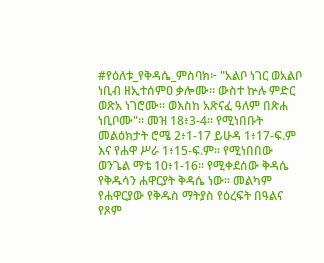#የዕለቱ_የቅዳሴ_ምስባክ፦ "አልቦ ነገር ወአልቦ ነቢብ ዘኢተሰምዐ ቃሎሙ። ውስተ ኵሉ ምድር ወጽአ ነገሮሙ። ወእስከ አጽናፈ ዓለም በጽሐ ነቢቦሙ"። መዝ 18፥3-4። የሚነበቡት መልዕክታት ሮሜ 2፥1-17 ይሁዳ 1፥17-ፍ.ም እና የሐዋ ሥራ 1፥15-ፍ.ም። የሚነበበው ወንጌል ማቴ 10፥1-16። የሚቀደሰው ቅዳሴ የቅዱሳን ሐዋርያት ቅዳሴ ነው። መልካም የሐዋርያው የቅዱስ ማትያስ የዕረፍት በዓልና የጾም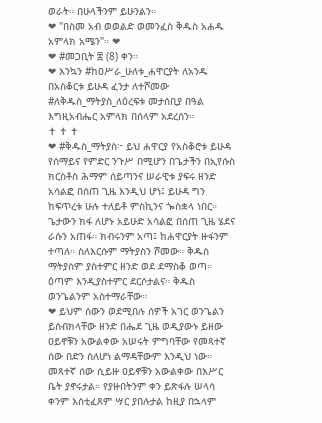ወራት። በሁላችንም ይሁንልን።
❤ "በስመ አብ ወወልድ ወመንፈስ ቅዱስ አሐዱ አምላክ አሜን"። ❤
❤ #መጋቢት ፰ (8) ቀን።
❤ እንኳን #ከዐሥራ_ሁለቱ_ሐዋርያት ለአንዱ በአስቆርቱ ይሁዳ ፈንታ ለተሾመው #ለቅዱስ_ማትያስ_ለዕረፍቱ መታሰቢያ በዓል እግዚአብሔር አምላክ በሰላም አደረሰን።
✝ ✝ ✝
❤ #ቅዱስ_ማትያስ፦ ይህ ሐዋርያ የአስቆሮቱ ይሁዳ የሰማይና የምድር ንጉሥ በሚሆን በጌታችን በኢየሱስ ክርስቶስ ሕማም ሰይጣንና ሠራዊቱ ያፍሩ ዘንድ አሳልፎ በሰጠ ጊዜ እንዲህ ሆነ፤ ይሁዳ ግን ከፍጥረቱ ሁሉ ተለይቶ ምስኪንና ጐስቋላ ነበር። ጌታውን ክፋ ለሆኑ አይሁድ አሳልፎ በሰጠ ጊዜ ሄደና ራሱን አጠፋ። ክብሩንም አጣ፤ ከሐዋርያት ዙፋንም ተጣለ። ስለእርሱም ማትያስን ሾመው። ቅዱስ ማትያስም ያስተምር ዘንድ ወደ ደማስቆ ወጣ። ዕጣም እንዲያስተምር ደርሶታልና። ቅዱስ ወንጌልንም አስተማራቸው።
❤ ይህም ሰውን ወደሚበሉ ሰዎች አገር ወንጌልን ይሰብክላቸው ዘንድ በሔደ ጊዜ ወዲያውኑ ይዘው ዐይኖቹን አውልቀው አሠሩት ምግባቸው የመጻተኛ ሰው በድን ስለሆነ ልማዳቸውም እንዲህ ነው። መጻተኛ ሰው ሲይዙ ዐይኖቹን አውልቀው በእሥር ቤት ያኖሩታል። የያዙበትንም ቀን ይጽፋሉ ሠላሳ ቀንም እስቲፈጸም ሣር ያበሉታል ከዚያ በኋላም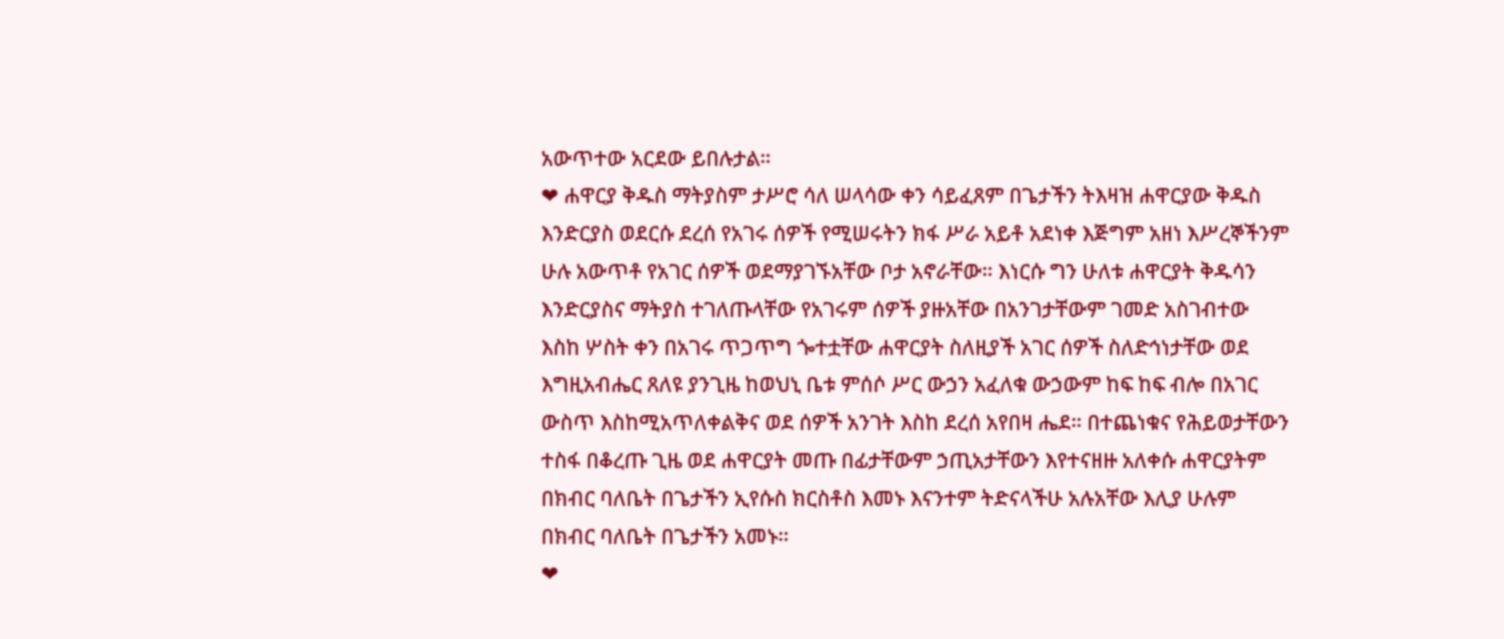አውጥተው አርደው ይበሉታል።
❤ ሐዋርያ ቅዱስ ማትያስም ታሥሮ ሳለ ሠላሳው ቀን ሳይፈጸም በጌታችን ትእዛዝ ሐዋርያው ቅዱስ እንድርያስ ወደርሱ ደረሰ የአገሩ ሰዎች የሚሠሩትን ክፋ ሥራ አይቶ አደነቀ እጅግም አዘነ እሥረኞችንም ሁሉ አውጥቶ የአገር ሰዎች ወደማያገኙአቸው ቦታ አኖራቸው። እነርሱ ግን ሁለቱ ሐዋርያት ቅዱሳን እንድርያስና ማትያስ ተገለጡላቸው የአገሩም ሰዎች ያዙአቸው በአንገታቸውም ገመድ አስገብተው እስከ ሦስት ቀን በአገሩ ጥጋጥግ ጐተቷቸው ሐዋርያት ስለዚያች አገር ሰዎች ስለድኅነታቸው ወደ እግዚአብሔር ጸለዩ ያንጊዜ ከወህኒ ቤቱ ምሰሶ ሥር ውኃን አፈለቁ ውኃውም ከፍ ከፍ ብሎ በአገር ውስጥ እስከሚአጥለቀልቅና ወደ ሰዎች አንገት እስከ ደረሰ አየበዛ ሔደ። በተጨነቁና የሕይወታቸውን ተስፋ በቆረጡ ጊዜ ወደ ሐዋርያት መጡ በፊታቸውም ኃጢአታቸውን እየተናዘዙ አለቀሱ ሐዋርያትም በክብር ባለቤት በጌታችን ኢየሱስ ክርስቶስ እመኑ እናንተም ትድናላችሁ አሉአቸው እሊያ ሁሉም በክብር ባለቤት በጌታችን አመኑ።
❤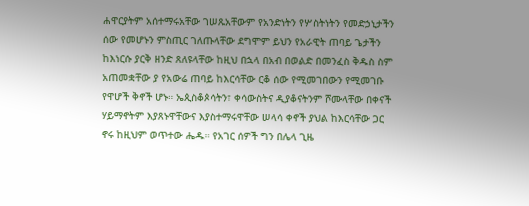ሐዋርያትም አሰተማሩአቸው ገሠጹአቸውም የአንድነትን የሦስትነትን የመድኃኒታችን ሰው የመሆኑን ምስጢር ገለጡላቸው ደግሞም ይህን የአራዊት ጠባይ ጌታችን ከእነርሱ ያርቅ ዘንድ ጸለዩላቸው ከዚህ በኋላ በአብ በወልድ በመንፈስ ቅዱስ ስም አጠመቋቸው ያ የአውሬ ጠባይ ከእርሳቸው ርቆ ሰው የሚመገበውን የሚመገቡ የዋሆች ቅኖች ሆኑ። ኤጲስቆጶሳትን፣ ቀሳውስትና ዲያቆናትንም ሾሙላቸው በቀናች ሃይማኖትም እያጸኑዋቸውና እያስተማሩዋቸው ሠላሳ ቀኖች ያህል ከእርሳቸው ጋር ኖሩ ከዚህም ወጥተው ሔዱ። የአገር ሰዎች ግን በሌላ ጊዜ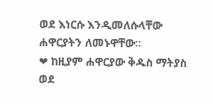ወደ እነርሱ እንዲመለሱላቸው ሐዋርያትን ለመኑዋቸው።
❤ ከዚያም ሐዋርያው ቅዱስ ማትያስ ወደ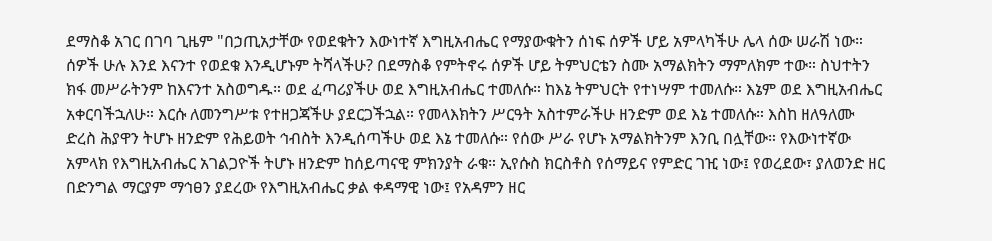ደማስቆ አገር በገባ ጊዜም "በኃጢአታቸው የወደቁትን እውነተኛ እግዚአብሔር የማያውቁትን ሰነፍ ሰዎች ሆይ አምላካችሁ ሌላ ሰው ሠራሽ ነው። ሰዎች ሁሉ እንደ እናንተ የወደቁ እንዲሆኑም ትሻላችሁ? በደማስቆ የምትኖሩ ሰዎች ሆይ ትምህርቴን ስሙ አማልክትን ማምለክም ተው። ስህተትን ክፋ መሥራትንም ከእናንተ አስወግዱ። ወደ ፈጣሪያችሁ ወደ እግዚአብሔር ተመለሱ። ከእኔ ትምህርት የተነሣም ተመለሱ። እኔም ወደ እግዚአብሔር አቀርባችኋለሁ። እርሱ ለመንግሥቱ የተዘጋጃችሁ ያደርጋችኋል። የመላእክትን ሥርዓት አስተምራችሁ ዘንድም ወደ እኔ ተመለሱ። እስከ ዘለዓለሙ ድረስ ሕያዋን ትሆኑ ዘንድም የሕይወት ኅብስት እንዲሰጣችሁ ወደ እኔ ተመለሱ። የሰው ሥራ የሆኑ አማልክትንም እንቢ በሏቸው። የእውነተኛው አምላክ የእግዚአብሔር አገልጋዮች ትሆኑ ዘንድም ከሰይጣናዊ ምክንያት ራቁ። ኢየሱስ ክርስቶስ የሰማይና የምድር ገዢ ነው፤ የወረደው፣ ያለወንድ ዘር በድንግል ማርያም ማኅፀን ያደረው የእግዚአብሔር ቃል ቀዳማዊ ነው፤ የአዳምን ዘር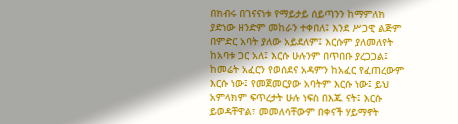በክብሩ በገናናነቱ የማይታይ ሰይጣንን ከማምለክ ያድነው ዘንድም መከራን ተቀበለ፤ እንደ ሥጋዊ ልጅም በምድር አባት ያለው አይደለም፤ እርሱም ያለመለየት ከአባቱ ጋር አለ፤ እርሱ ሁሉንም በጥበቡ ያረጋጋል፤ ከመሬት አፈርን የወሰደና አዳምን ከአፈር የፈጠረውም እርሱ ነው፤ የመጀመርያው አባትም እርሱ ነው፤ ይህ አምላክም ፍጥረታት ሁሉ ነፍስ በእጁ ናት፤ እርሱ ይወዳቸዋል፣ መመለሳቸውም በቀናች ሃይማኖት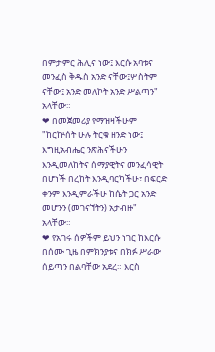በምታምር ሕሊና ነው፤ እርሱ አባቱና መንፈስ ቅዱስ አንድ ናቸው፤ሦስትም ናቸው፤ አንድ መለኮት አንድ ሥልጣን" አላቸው።
❤ በመጀመሪያ የማዝዛችሁም "ከርኵሰት ሁሉ ትርቁ ዘንድ ነው፤ እግዚአብሔር ንጽሕናችሁን እንዲመለከትና ሰማያዊትና መንፈሳዊት በሆነች በረከት እንዲባርካችሁ፣ በፍርድ ቀንም እንዲምራችሁ ከሴት ጋር አንድ መሆንን (መገናኘትን) አታብዙ" አላቸው።
❤ የአገሩ ሰዎችም ይህን ነገር ከእርሱ በሰሙ ጊዜ በምክንያቱና በክፉ ሥራው ሰይጣን በልባቸው አደረ። እርስ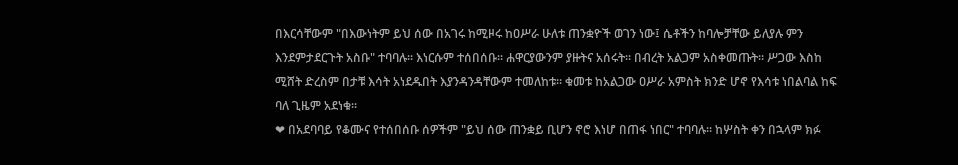በእርሳቸውም "በእውነትም ይህ ሰው በአገሩ ከሚዞሩ ከዐሥራ ሁለቱ ጠንቋዮች ወገን ነው፤ ሴቶችን ከባሎቻቸው ይለያሉ ምን እንደምታደርጉት አስቡ" ተባባሉ። እነርሱም ተሰበሰቡ። ሐዋርያውንም ያዙትና አሰሩት። በብረት አልጋም አስቀመጡት። ሥጋው እስከ ሚሸት ድረስም በታቹ እሳት አነደዱበት እያንዳንዳቸውም ተመለከቱ። ቁመቱ ከአልጋው ዐሥራ አምስት ክንድ ሆኖ የእሳቱ ነበልባል ከፍ ባለ ጊዜም አደነቁ።
❤ በአደባባይ የቆሙና የተሰበሰቡ ሰዎችም "ይህ ሰው ጠንቋይ ቢሆን ኖሮ እነሆ በጠፋ ነበር" ተባባሉ። ከሦስት ቀን በኋላም ክፉ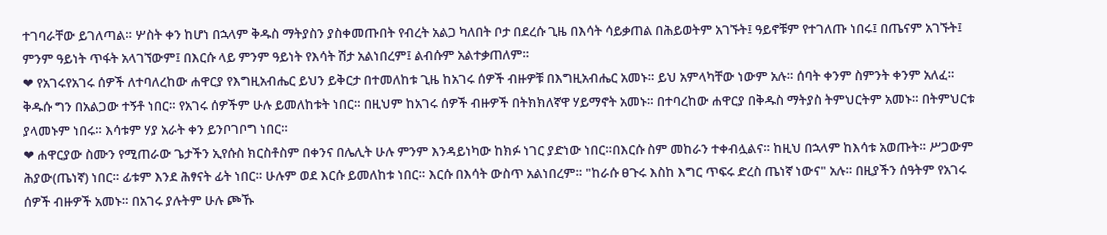ተገባራቸው ይገለጣል። ሦስት ቀን ከሆነ በኋላም ቅዱስ ማትያስን ያስቀመጡበት የብረት አልጋ ካለበት ቦታ በደረሱ ጊዜ በእሳት ሳይቃጠል በሕይወትም አገኙት፤ ዓይኖቹም የተገለጡ ነበሩ፤ በጤናም አገኙት፤ ምንም ዓይነት ጥፋት አላገኘውም፤ በእርሱ ላይ ምንም ዓይነት የእሳት ሽታ አልነበረም፤ ልብሱም አልተቃጠለም።
❤ የአገሩየአገሩ ሰዎች ለተባለረከው ሐዋርያ የእግዚአብሔር ይህን ይቅርታ በተመለከቱ ጊዜ ከአገሩ ሰዎች ብዙዎቹ በእግዚአብሔር አመኑ። ይህ አምላካቸው ነውም አሉ። ሰባት ቀንም ስምንት ቀንም አለፈ። ቅዱሱ ግን በአልጋው ተኝቶ ነበር። የአገሩ ሰዎችም ሁሉ ይመለከቱት ነበር። በዚህም ከአገሩ ሰዎች ብዙዎች በትክክለኛዋ ሃይማኖት አመኑ። በተባረከው ሐዋርያ በቅዱስ ማትያስ ትምህርትም አመኑ። በትምህርቱ ያላመኑም ነበሩ። እሳቱም ሃያ አራት ቀን ይንቦገቦግ ነበር።
❤ ሐዋርያው ስሙን የሚጠራው ጌታችን ኢየሱስ ክርስቶስም በቀንና በሌሊት ሁሉ ምንም እንዳይነካው ከክፉ ነገር ያድነው ነበር።በእርሱ ስም መከራን ተቀብሏልና። ከዚህ በኋላም ከእሳቱ አወጡት። ሥጋውም ሕያው(ጤነኛ) ነበር። ፊቱም እንደ ሕፃናት ፊት ነበር። ሁሉም ወደ እርሱ ይመለከቱ ነበር። እርሱ በእሳት ውስጥ አልነበረም። "ከራሱ ፀጉሩ እስከ እግር ጥፍሩ ድረስ ጤነኛ ነውና" አሉ። በዚያችን ሰዓትም የአገሩ ሰዎች ብዙዎች አመኑ። በአገሩ ያሉትም ሁሉ ጮኹ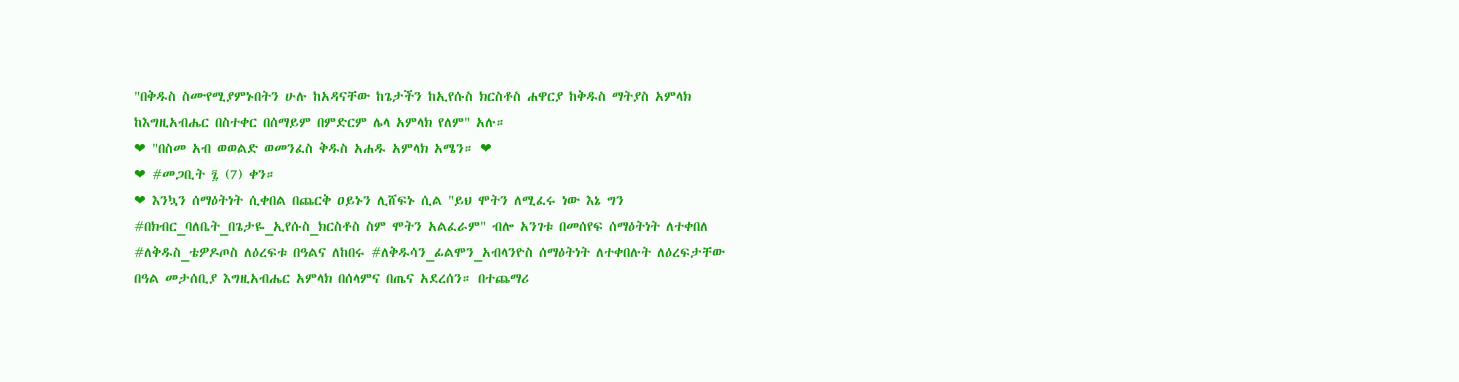"በቅዱስ ስሙየሚያምኑበትን ሁሉ ከአዳናቸው ከጌታችን ከኢየሱስ ክርስቶስ ሐዋርያ ከቅዱስ ማትያስ አምላክ ከእግዚአብሔር በስተቀር በሰማይም በምድርም ሌላ አምላክ የለም" አሉ።
❤ "በስመ አብ ወወልድ ወመንፈስ ቅዱስ አሐዱ አምላክ አሜን። ❤
❤ #መጋቢት ፯ (7) ቀን።
❤ እንኳን ሰማዕትነት ሲቀበል በጨርቅ ዐይኑን ሊሸፍኑ ሲል "ይህ ሞትን ለሚፈሩ ነው እኔ ግን #በክብር_ባለቤት_በጌታዬ_ኢየሱስ_ክርስቶስ ስም ሞትን አልፈራም" ብሎ አንገቱ በመሰየፍ ሰማዕትነት ለተቀበለ #ለቅዱስ_ቴዎዶጦስ ለዕረፍቱ በዓልና ለከበሩ #ለቅዱሳን_ፊልሞን_አብላንዮስ ሰማዕትነት ለተቀበሉት ለዕረፍታቸው በዓል መታሰቢያ እግዚአብሔር አምላክ በሰላምና በጤና አደረሰን። በተጨማሪ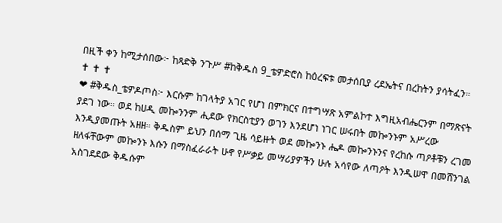በዚች ቀን ከሚታሰበው፦ ከጻድቅ ንጉሥ #ከቅዱስ 9_ቴዎድሮስ ከዕረፍቱ መታሰቢያ ረደኤትና በረከትን ያሳትፈን።
✝ ✝ ✝
❤ #ቅዱስ_ቴዎዶጦስ፦ እርሱም ከገላትያ አገር የሆነ በምክርና በተግሣጽ አምልኮተ እግዚአብሔርንም በማጽናት ያደገ ነው። ወደ ከሀዲ መኰንንም ሒደው የክርስቲያን ወገን እንደሆነ ነገር ሠሩበት መኰንኑም አሥረው እንዲያመጡት አዘዘ። ቅዱስም ይህን በሰማ ጊዜ ሳይዙት ወደ መኰንኑ ሔዶ መኰንኑንና የረከሱ ጣዖቶቹን ረገመ ዘለፋቸውም መኰንኑ እሱን በማስፈራራት ሁኖ የሥቃይ መሣሪያዎችን ሁሉ አሳየው ለጣዖት እንዲሠዋ በመሸንገል አስገደደው ቅዱሱም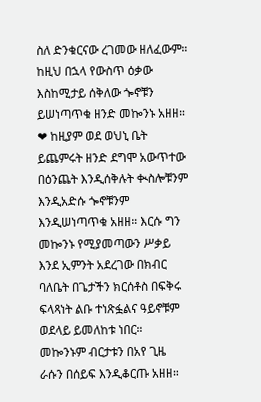ስለ ድንቁርናው ረገመው ዘለፈውም። ከዚህ በኋላ የውስጥ ዕቃው እስከሚታይ ሰቅለው ጐኖቹን ይሠነጣጥቁ ዘንድ መኰንኑ አዘዘ።
❤ ከዚያም ወደ ወህኒ ቤት ይጨምሩት ዘንድ ደግሞ አውጥተው በዕንጨት እንዲሰቅሉት ቊስሎቹንም እንዲአድሱ ጐኖቹንም እንዲሠነጣጥቁ አዘዘ። እርሱ ግን መኰንኑ የሚያመጣውን ሥቃይ እንደ ኢምንት አደረገው በክብር ባለቤት በጌታችን ክርሰቶስ በፍቅሩ ፍላጻነት ልቡ ተነጽፏልና ዓይኖቹም ወደላይ ይመለከቱ ነበር። መኰንኑም ብርታቱን በአየ ጊዜ ራሱን በሰይፍ እንዲቆርጡ አዘዘ።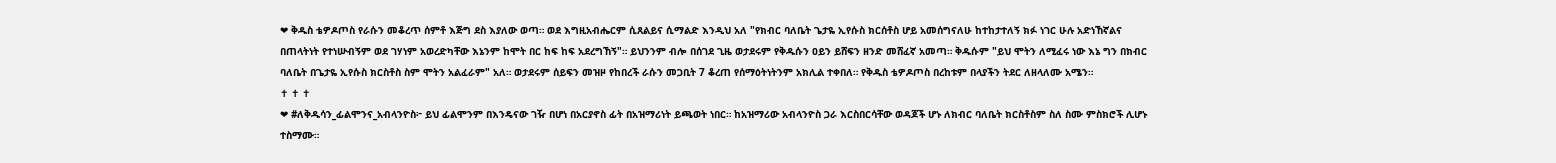❤ ቅዱስ ቴዎዶጦስ የራሱን መቆረጥ ሰምቶ እጅግ ደስ እያለው ወጣ። ወደ እግዚአብሔርም ሲጸልይና ሲማልድ እንዲህ አለ "የክብር ባለቤት ጌታዬ ኢየሱስ ክርሰቶስ ሆይ አመሰግናለሁ ከተከታተለኝ ክፉ ነገር ሁሉ አድነኸኛልና በጠላትነት የተነሡብኝም ወደ ገሃነም አወረድካቸው እኔንም ከሞት በር ከፍ ከፍ አደረግኸኝ"። ይህንንም ብሎ በሰገደ ጊዜ ወታደሩም የቅዱሱን ዐይን ይሸፍን ዘንድ መሸፈኛ አመጣ። ቅዱሱም "ይህ ሞትን ለሚፈሩ ነው እኔ ግን በክብር ባለቤት በጌታዬ ኢየሱስ ክርስቶስ ስም ሞትን አልፈራም" አለ። ወታደሩም ሰይፍን መዝዞ የከበረች ራሱን መጋቢት 7 ቆረጠ የሰማዕትነትንም አክሊል ተቀበለ። የቅዱስ ቴዎዶጦስ በረከቱም በላያችን ትደር ለዘላለሙ አሜን።
✝ ✝ ✝
❤ #ለቅዱሳን_ፊልሞንና_አብላንዮስ፦ ይህ ፊልሞንም በእንዴናው ገዥ በሆነ በአርያኖስ ፊት በአዝማሪነት ይጫወት ነበር። ከአዝማሪው አብላንዮስ ጋራ እርስበርሳቸው ወዳጆች ሆኑ ለክብር ባለቤት ክርስቶስም ስለ ስሙ ምስክሮች ሊሆኑ ተስማሙ።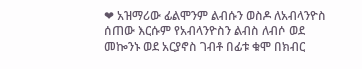❤ አዝማሪው ፊልሞንም ልብሱን ወስዶ ለአብላንዮስ ሰጠው እርሱም የአብላንዮስን ልብስ ለብሶ ወደ መኰንኑ ወደ አርያኖስ ገብቶ በፊቱ ቁሞ በክብር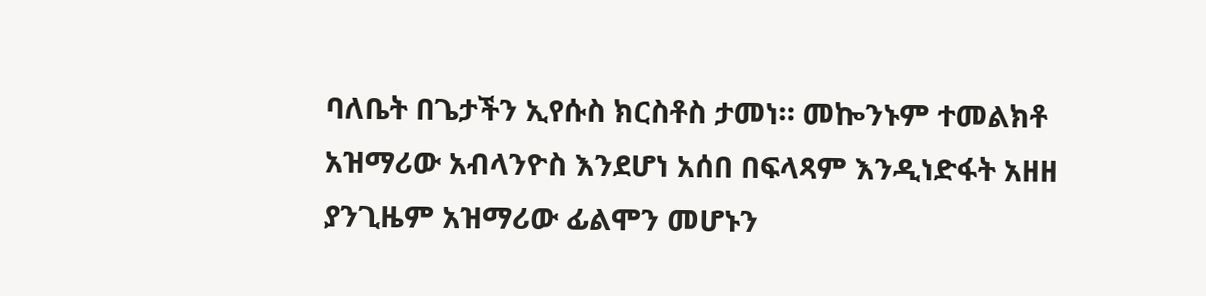ባለቤት በጌታችን ኢየሱስ ክርስቶስ ታመነ። መኰንኑም ተመልክቶ አዝማሪው አብላንዮስ እንደሆነ አሰበ በፍላጻም እንዲነድፋት አዘዘ ያንጊዜም አዝማሪው ፊልሞን መሆኑን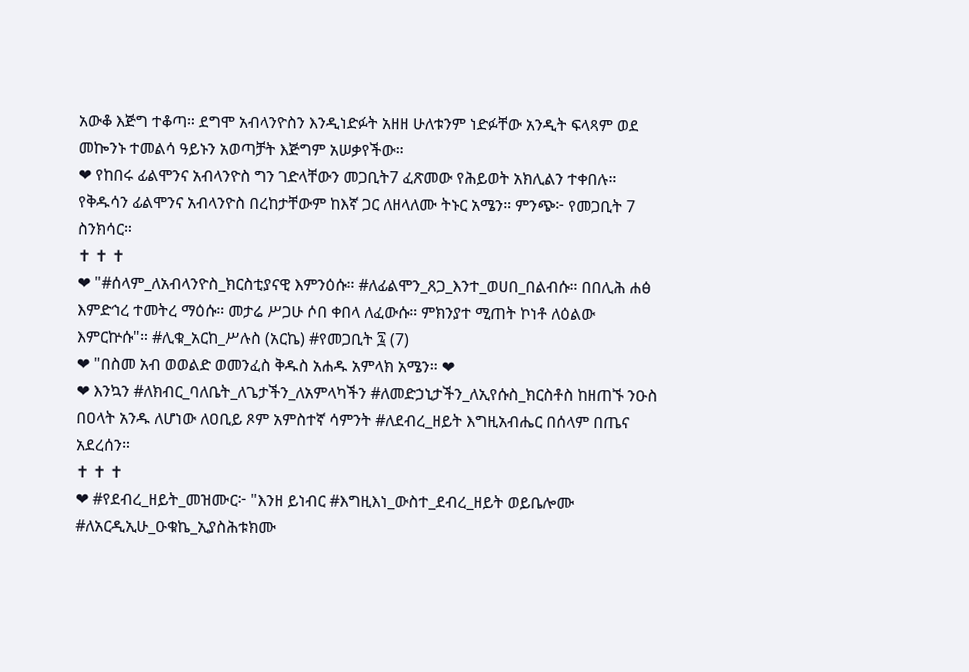አውቆ እጅግ ተቆጣ። ደግሞ አብላንዮስን እንዲነድፉት አዘዘ ሁለቱንም ነድፉቸው አንዲት ፍላጻም ወደ መኰንኑ ተመልሳ ዓይኑን አወጣቻት እጅግም አሠቃየችው።
❤ የከበሩ ፊልሞንና አብላንዮስ ግን ገድላቸውን መጋቢት7 ፈጽመው የሕይወት አክሊልን ተቀበሉ። የቅዱሳን ፊልሞንና አብላንዮስ በረከታቸውም ከእኛ ጋር ለዘላለሙ ትኑር አሜን። ምንጭ፦ የመጋቢት 7 ስንክሳር።
✝ ✝ ✝
❤ "#ሰላም_ለአብላንዮስ_ክርስቲያናዊ እምንዕሱ። #ለፊልሞን_ጸጋ_እንተ_ወሀበ_በልብሱ። በበሊሕ ሐፅ እምድኅረ ተመትረ ማዕሱ። መታሬ ሥጋሁ ሶበ ቀበላ ለፈውሱ። ምክንያተ ሚጠት ኮነቶ ለዕልው እምርኵሱ"። #ሊቁ_አርከ_ሥሉስ (አርኬ) #የመጋቢት ፯ (7)
❤ "በስመ አብ ወወልድ ወመንፈስ ቅዱስ አሐዱ አምላክ አሜን። ❤
❤ እንኳን #ለክብር_ባለቤት_ለጌታችን_ለአምላካችን #ለመድኃኒታችን_ለኢየሱስ_ክርስቶስ ከዘጠኙ ንዑስ በዐላት አንዱ ለሆነው ለዐቢይ ጾም አምስተኛ ሳምንት #ለደብረ_ዘይት እግዚአብሔር በሰላም በጤና አደረሰን።
✝ ✝ ✝
❤ #የደብረ_ዘይት_መዝሙር፦ "እንዘ ይነብር #እግዚእነ_ውስተ_ደብረ_ዘይት ወይቤሎሙ #ለአርዲኢሁ_ዑቁኬ_ኢያስሕቱክሙ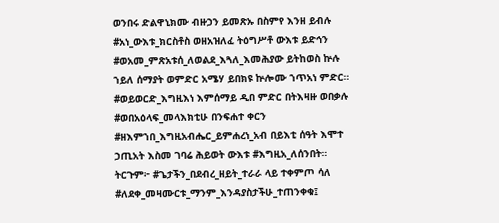ወንበሩ ድልዋኒክሙ ብዙኃን ይመጽኡ በስምየ እንዘ ይብሉ #አነ_ውእቱ_ክርስቶስ ወዘአዝለፈ ትዕግሥቶ ውእቱ ይድኅን #ወአመ_ምጽአቱሰ_ለወልደ_እጓለ_እመሕያው ይትከወስ ኵሉ ኀይለ ሰማያት ወምድር አሜሃ ይበክዩ ኵሎሙ ኀጥአነ ምድር። #ወይወርድ_እግዚእነ እምሰማይ ዲበ ምድር በትእዛዙ ወበቃሉ #ወበአዕላፍ_መላእክቲሁ በንፍሐተ ቀርን #ዘእምኀበ_እግዚአብሔር_ይምሐረነ_አብ በይእቲ ሰዓት እሞተ ኃጢአት እስመ ገባሬ ሕይወት ውእቱ #እግዚአ_ለሰንበት። ትርጉም፦ #ጌታችን_በደብረ_ዘይት_ተራራ ላይ ተቀምጦ ሳለ #ለደቀ_መዛሙርቱ_ማንም_እንዳያስታችሁ_ተጠንቀቁ፤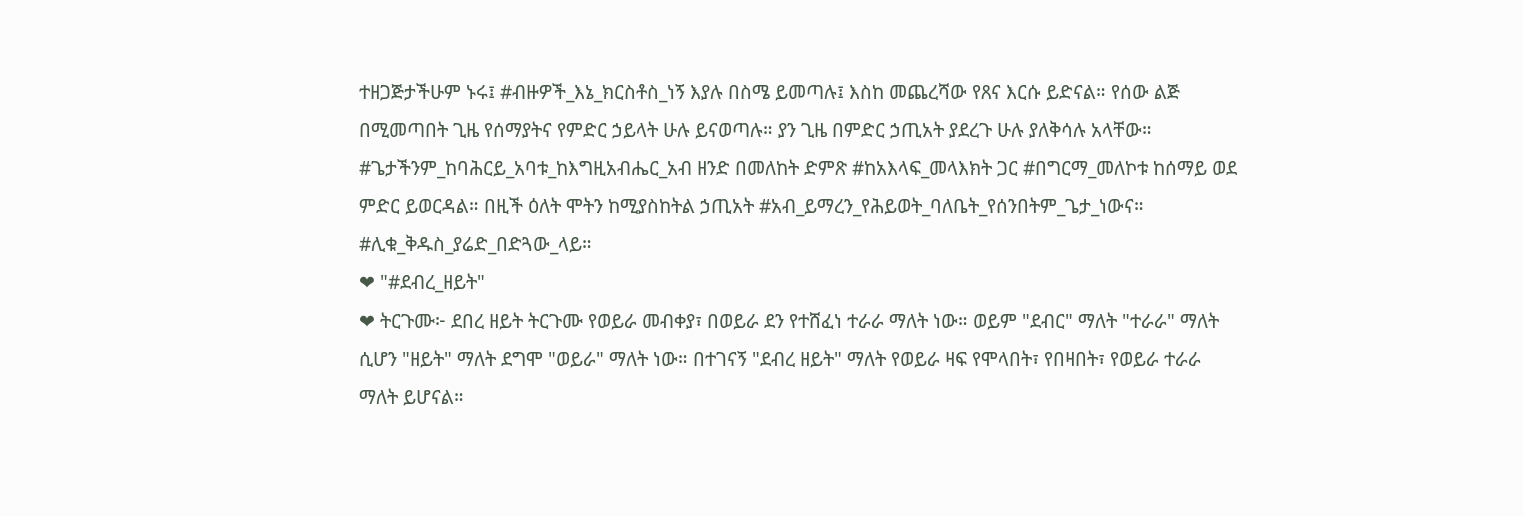ተዘጋጅታችሁም ኑሩ፤ #ብዙዎች_እኔ_ክርስቶስ_ነኝ እያሉ በስሜ ይመጣሉ፤ እስከ መጨረሻው የጸና እርሱ ይድናል። የሰው ልጅ በሚመጣበት ጊዜ የሰማያትና የምድር ኃይላት ሁሉ ይናወጣሉ። ያን ጊዜ በምድር ኃጢአት ያደረጉ ሁሉ ያለቅሳሉ አላቸው። #ጌታችንም_ከባሕርይ_አባቱ_ከእግዚአብሔር_አብ ዘንድ በመለከት ድምጽ #ከአእላፍ_መላእክት ጋር #በግርማ_መለኮቱ ከሰማይ ወደ ምድር ይወርዳል። በዚች ዕለት ሞትን ከሚያስከትል ኃጢአት #አብ_ይማረን_የሕይወት_ባለቤት_የሰንበትም_ጌታ_ነውና። #ሊቁ_ቅዱስ_ያሬድ_በድጓው_ላይ።
❤ "#ደብረ_ዘይት"
❤ ትርጉሙ፦ ደበረ ዘይት ትርጉሙ የወይራ መብቀያ፣ በወይራ ደን የተሸፈነ ተራራ ማለት ነው። ወይም "ደብር" ማለት "ተራራ" ማለት ሲሆን "ዘይት" ማለት ደግሞ "ወይራ" ማለት ነው። በተገናኝ "ደብረ ዘይት" ማለት የወይራ ዛፍ የሞላበት፣ የበዛበት፣ የወይራ ተራራ ማለት ይሆናል።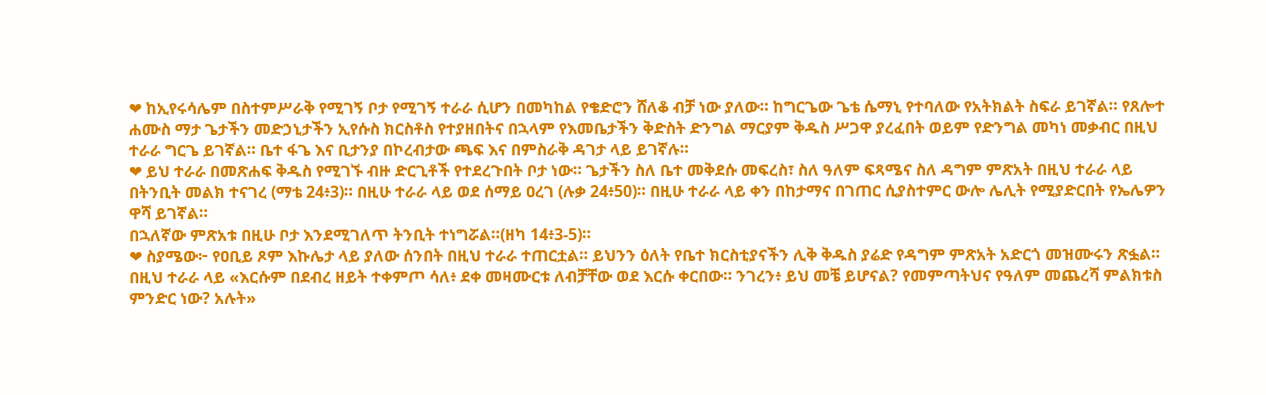❤ ከኢየሩሳሌም በስተምሥራቅ የሚገኝ ቦታ የሚገኝ ተራራ ሲሆን በመካከል የቄድሮን ሸለቆ ብቻ ነው ያለው። ከግርጌው ጌቴ ሴማኒ የተባለው የአትክልት ስፍራ ይገኛል። የጸሎተ ሐሙስ ማታ ጌታችን መድኃኒታችን ኢየሱስ ክርስቶስ የተያዘበትና በኋላም የእመቤታችን ቅድስት ድንግል ማርያም ቅዱስ ሥጋዋ ያረፈበት ወይም የድንግል መካነ መቃብር በዚህ ተራራ ግርጌ ይገኛል። ቤተ ፋጌ እና ቢታንያ በኮረብታው ጫፍ እና በምስራቅ ዳገታ ላይ ይገኛሉ።
❤ ይህ ተራራ በመጽሐፍ ቅዱስ የሚገኙ ብዙ ድርጊቶች የተደረጉበት ቦታ ነው። ጌታችን ስለ ቤተ መቅደሱ መፍረስ፣ ስለ ዓለም ፍጻሜና ስለ ዳግም ምጽአት በዚህ ተራራ ላይ በትንቢት መልክ ተናገረ (ማቴ 24፥3)። በዚሁ ተራራ ላይ ወደ ሰማይ ዐረገ (ሉቃ 24፥50)። በዚሁ ተራራ ላይ ቀን በከታማና በገጠር ሲያስተምር ውሎ ሌሊት የሚያድርበት የኤሌዎን ዋሻ ይገኛል።
በኋለኛው ምጽአቱ በዚሁ ቦታ እንደሚገለጥ ትንቢት ተነግሯል።(ዘካ 14፥3-5)።
❤ ስያሜው፦ የዐቢይ ጾም እኩሌታ ላይ ያለው ሰንበት በዚህ ተራራ ተጠርቷል። ይህንን ዕለት የቤተ ክርስቲያናችን ሊቅ ቅዱስ ያሬድ የዳግም ምጽአት አድርጎ መዝሙሩን ጽፏል። በዚህ ተራራ ላይ «እርሱም በደብረ ዘይት ተቀምጦ ሳለ፥ ደቀ መዛሙርቱ ለብቻቸው ወደ እርሱ ቀርበው። ንገረን፥ ይህ መቼ ይሆናል? የመምጣትህና የዓለም መጨረሻ ምልክቱስ ምንድር ነው? አሉት»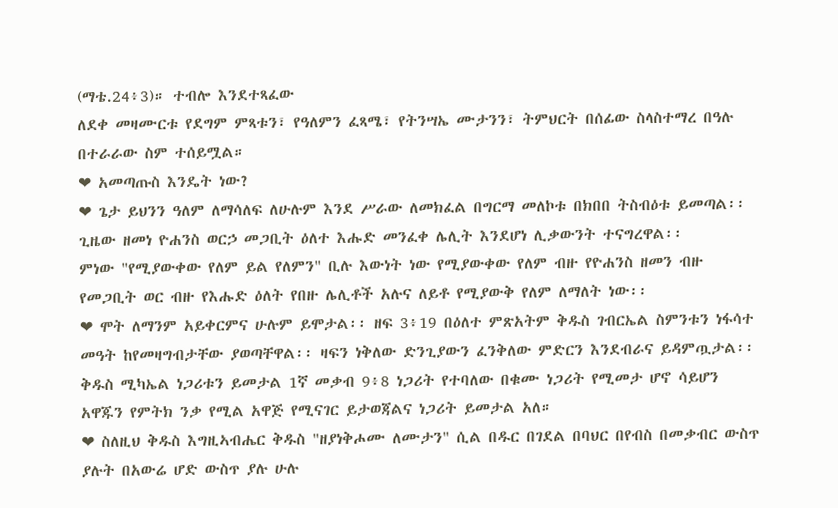(ማቴ.24፥3)። ተብሎ እንደተጻፈው
ለደቀ መዛሙርቱ የደግም ምጻቱን፣ የዓለምን ፈጻሜ፣ የትንሣኤ ሙታንን፣ ትምህርት በሰፊው ስላስተማረ በዓሉ በተራራው ስም ተሰይሟል።
❤ አመጣጡስ እንዴት ነው?
❤ ጌታ ይህንን ዓለም ለማሳለፍ ለሁሉም እንደ ሥራው ለመክፈል በግርማ መለኮቱ በክበበ ትስብዕቱ ይመጣል፡፡ ጊዜው ዘመነ ዮሐንስ ወርኃ መጋቢት ዕለተ እሑድ መንፈቀ ሌሊት እንደሆነ ሊቃውንት ተናግረዋል፡፡
ምነው "የሚያውቀው የለም ይል የለምን" ቢሉ እውነት ነው የሚያውቀው የለም ብዙ የዮሐንስ ዘመን ብዙ የመጋቢት ወር ብዙ የእሑድ ዕለት የበዙ ሌሊቶች አሉና ለይቶ የሚያውቅ የለም ለማለት ነው፡፡
❤ ሞት ለማንም አይቀርምና ሁሉም ይሞታል፡፡ ዘፍ 3፥19 በዕለተ ምጽአትም ቅዱስ ገብርኤል ስምንቱን ነፋሳተ መዓት ከየመዛግብታቸው ያወጣቸዋል፡፡ ዛፍን ነቅለው ድንጊያውን ፈንቅለው ምድርን እንደብራና ይዳምጧታል፡፡ ቅዱስ ሚካኤል ነጋሪቱን ይመታል 1ኛ መቃብ 9፥8 ነጋሪት የተባለው በቁሙ ነጋሪት የሚመታ ሆኖ ሳይሆን አዋጁን የምትክ ንቃ የሚል አዋጅ የሚናገር ይታወጃልና ነጋሪት ይመታል አለ።
❤ ስለዚህ ቅዱስ እግዚኣብሔር ቅዱስ "ዘያነቅሖሙ ለሙታን" ሲል በዱር በገደል በባህር በየብስ በመቃብር ውስጥ ያሉት በአውሬ ሆድ ውስጥ ያሉ ሁሉ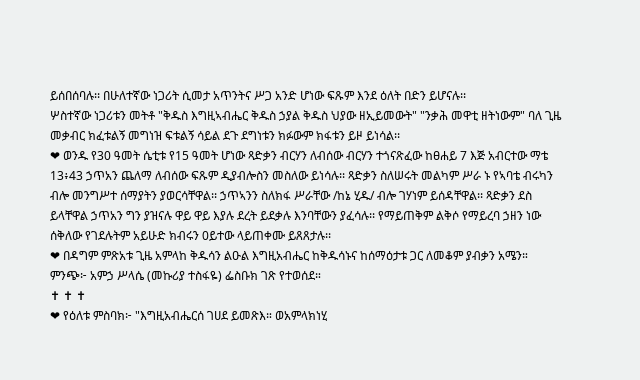ይሰበሰባሉ፡፡ በሁለተኛው ነጋሪት ሲመታ አጥንትና ሥጋ አንድ ሆነው ፍጹም እንደ ዕለት በድን ይሆናሉ፡፡
ሦስተኛው ነጋሪቱን መትቶ "ቅዱስ እግዚኣብሔር ቅዱስ ኃያል ቅዱስ ህያው ዘኢይመውት" "ንቃሕ መዋቲ ዘትነውም" ባለ ጊዜ መቃብር ክፈቱልኝ መግነዝ ፍቱልኝ ሳይል ደጉ ደግነቱን ክፉውም ክፋቱን ይዞ ይነሳል፡፡
❤ ወንዱ የ30 ዓመት ሴቲቱ የ15 ዓመት ሆነው ጻድቃን ብርሃን ለብሰው ብርሃን ተጎናጽፈው ከፀሐይ 7 እጅ አብርተው ማቴ 13፥43 ኃጥአን ጨለማ ለብሰው ፍጹም ዲያብሎስን መስለው ይነሳሉ፡፡ ጻድቃን ስለሠሩት መልካም ሥራ ኑ የኣባቴ ብሩካን ብሎ መንግሥተ ሰማያትን ያወርሳቸዋል፡፡ ኃጥኣንን ስለክፋ ሥራቸው /ከኔ ሂዱ/ ብሎ ገሃነም ይሰዳቸዋል፡፡ ጻድቃን ደስ ይላቸዋል ኃጥአን ግን ያዝናሉ ዋይ ዋይ እያሉ ደረት ይደቃሉ እንባቸውን ያፈሳሉ፡፡ የማይጠቅም ልቅሶ የማይረባ ኃዘን ነው ሰቅለው የገደሉትም አይሁድ ክብሩን 0ይተው ላይጠቀሙ ይጸጸታሉ፡፡
❤ በዳግም ምጽአቱ ጊዜ አምላከ ቅዱሳን ልዑል እግዚአብሔር ከቅዱሳኑና ከሰማዕታቱ ጋር ለመቆም ያብቃን አሜን። ምንጭ፦ አምኃ ሥላሴ (መኩሪያ ተስፋዬ) ፌስቡክ ገጽ የተወሰደ።
✝ ✝ ✝
❤ የዕለቱ ምስባክ፦ "እግዚአብሔርሰ ገሀደ ይመጽእ። ወአምላክነሂ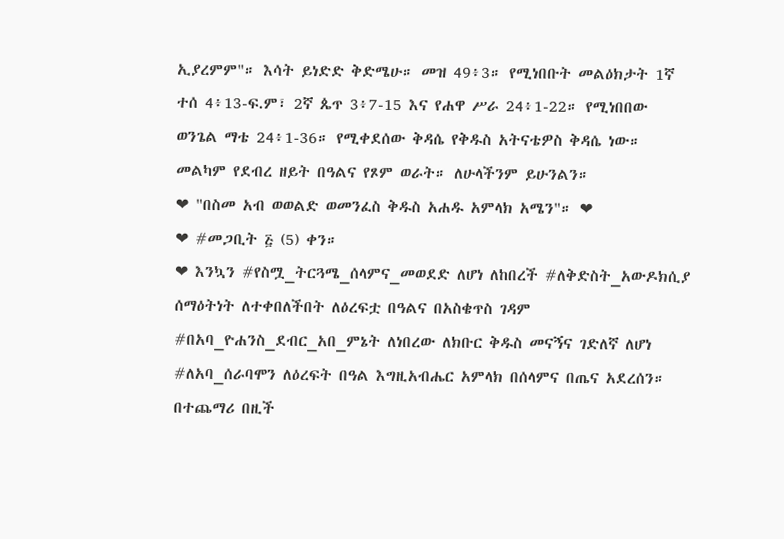ኢያረምም"። እሳት ይነድድ ቅድሜሁ። መዝ 49፥3። የሚነበቡት መልዕክታት 1ኛ ተሰ 4፥13-ፍ.ም፣ 2ኛ ጴጥ 3፥7-15 እና የሐዋ ሥራ 24፥1-22። የሚነበበው ወንጌል ማቴ 24፥1-36። የሚቀደሰው ቅዳሴ የቅዱስ አትናቴዎስ ቅዳሴ ነው። መልካም የደብረ ዘይት በዓልና የጾም ወራት። ለሁላችንም ይሁንልን።
❤ "በስመ አብ ወወልድ ወመንፈስ ቅዱስ አሐዱ አምላክ አሜን"። ❤
❤ #መጋቢት ፭ (5) ቀን።
❤ እንኳን #የስሟ_ትርጓሜ_ሰላምና_መወደድ ለሆነ ለከበረች #ለቅድስት_አውዶክሲያ ሰማዕትነት ለተቀበለችበት ለዕረፍቷ በዓልና በአስቄጥስ ገዳም #በአባ_ዮሐንስ_ደብር_አበ_ምኔት ለነበረው ለክቡር ቅዱስ መናኝና ገድለኛ ለሆነ #ለአባ_ሰራባሞን ለዕረፍት በዓል እግዚአብሔር አምላክ በሰላምና በጤና አደረሰን። በተጨማሪ በዚች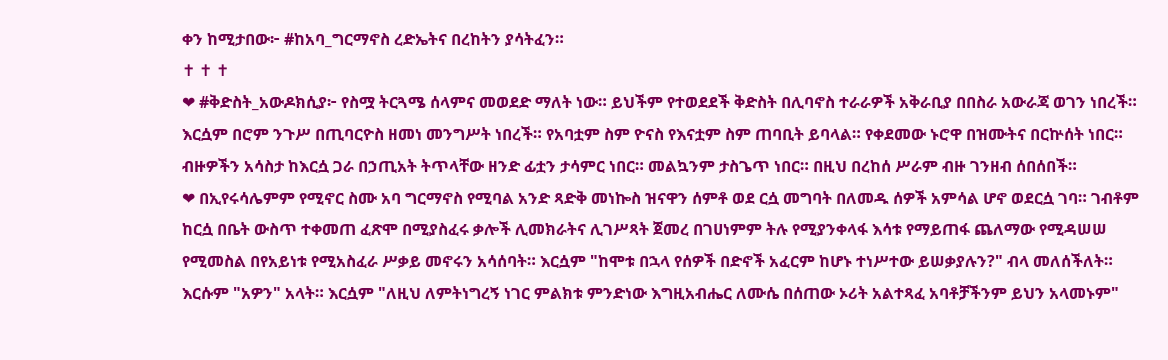ቀን ከሚታበው፦ #ከአባ_ግርማኖስ ረድኤትና በረከትን ያሳትፈን።
✝ ✝ ✝
❤ #ቅድስት_አውዶክሲያ፦ የስሟ ትርጓሜ ሰላምና መወደድ ማለት ነው። ይህችም የተወደደች ቅድስት በሊባኖስ ተራራዎች አቅራቢያ በበስራ አውራጃ ወገን ነበረች። እርሷም በሮም ንጉሥ በጢባርዮስ ዘመነ መንግሥት ነበረች። የአባቷም ስም ዮናስ የእናቷም ስም ጠባቢት ይባላል። የቀደመው ኑሮዋ በዝሙትና በርኵሰት ነበር። ብዙዎችን አሳስታ ከእርሷ ጋራ በኃጢአት ትጥላቸው ዘንድ ፊቷን ታሳምር ነበር። መልኳንም ታስጌጥ ነበር። በዚህ በረከሰ ሥራም ብዙ ገንዘብ ሰበሰበች።
❤ በኢየሩሳሌምም የሚኖር ስሙ አባ ግርማኖስ የሚባል አንድ ጻድቅ መነኰስ ዝናዋን ሰምቶ ወደ ርሷ መግባት በለመዱ ሰዎች አምሳል ሆኖ ወደርሷ ገባ። ገብቶም ከርሷ በቤት ውስጥ ተቀመጠ ፈጽሞ በሚያስፈሩ ቃሎች ሊመክራትና ሊገሥጻት ጀመረ በገሀነምም ትሉ የሚያንቀላፋ እሳቱ የማይጠፋ ጨለማው የሚዳሠሠ የሚመስል በየአይነቱ የሚአስፈራ ሥቃይ መኖሩን አሳሰባት። እርሷም "ከሞቱ በኋላ የሰዎች በድኖች አፈርም ከሆኑ ተነሥተው ይሠቃያሉን?" ብላ መለሰችለት። እርሱም "አዎን" አላት። እርሷም "ለዚህ ለምትነግረኝ ነገር ምልክቱ ምንድነው እግዚአብሔር ለሙሴ በሰጠው ኦሪት አልተጻፈ አባቶቻችንም ይህን አላመኑም"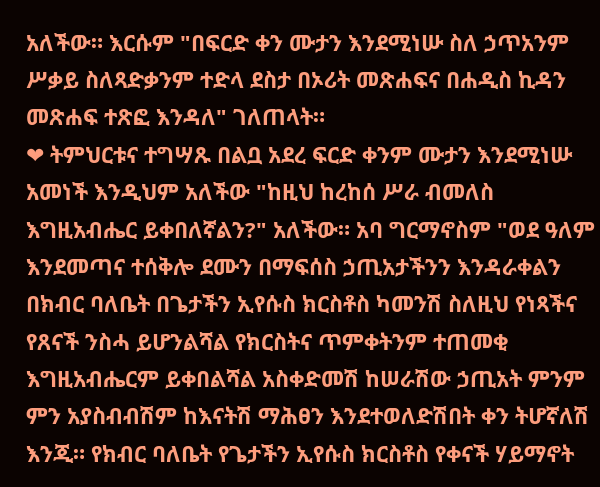አለችው። እርሱም "በፍርድ ቀን ሙታን እንደሚነሡ ስለ ኃጥአንም ሥቃይ ስለጻድቃንም ተድላ ደስታ በኦሪት መጽሐፍና በሐዲስ ኪዳን መጽሐፍ ተጽፎ እንዳለ" ገለጠላት።
❤ ትምህርቱና ተግሣጹ በልቧ አደረ ፍርድ ቀንም ሙታን እንደሚነሡ አመነች እንዲህም አለችው "ከዚህ ከረከሰ ሥራ ብመለስ እግዚአብሔር ይቀበለኛልን?" አለችው። አባ ግርማኖስም "ወደ ዓለም እንደመጣና ተሰቅሎ ደሙን በማፍሰስ ኃጢአታችንን እንዳራቀልን በክብር ባለቤት በጌታችን ኢየሱስ ክርስቶስ ካመንሽ ስለዚህ የነጻችና የጸናች ንስሓ ይሆንልሻል የክርስትና ጥምቀትንም ተጠመቂ እግዚአብሔርም ይቀበልሻል አስቀድመሽ ከሠራሽው ኃጢአት ምንም ምን አያስብብሽም ከእናትሽ ማሕፀን እንደተወለድሽበት ቀን ትሆኛለሽ እንጂ። የክብር ባለቤት የጌታችን ኢየሱስ ክርስቶስ የቀናች ሃይማኖት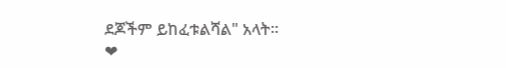ደጆችም ይከፈቱልሻል" አላት።
❤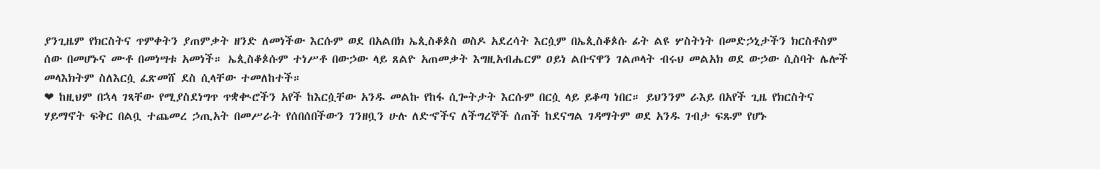ያንጊዜም የክርስትና ጥምቀትን ያጠምቃት ዘንድ ለመነችው እርሱም ወደ በአልበክ ኤጲስቆጶስ ወስዶ አደረሳት እርሷም በኤጲስቆጶሱ ፊት ልዩ ሦስትነት በመድኃኒታችን ክርስቶስም ሰው በመሆኑና ሙቶ በመነሣቱ አመነች። ኤጲስቆጶሱም ተነሥቶ በውኃው ላይ ጸልዮ አጠመቃት እግዚአብሔርም ዐይነ ልቡናዋን ገልጦላት ብሩህ መልአክ ወደ ውኃው ሲስባት ሌሎች መላእክትም ስለእርሷ ፈጽመሸ ደስ ሲላቸው ተመለከተች።
❤ ከዚህም በኋላ ገጻቸው የሚያስደነግጥ ጥቋቊሮችን አየች ከእርሷቸው አንዱ መልኩ የከፋ ሲጐትታት እርሱም በርሷ ላይ ይቆጣ ነበር። ይህንንም ራእይ በአየች ጊዜ የክርስትና ሃይማኖት ፍቅር በልቧ ተጨመረ ኃጢአት በመሥራት የሰበሰበችውን ገንዘቧን ሁሉ ለድኆችና ለችግረኞች ሰጠች ከደናግል ገዳማትም ወደ አንዱ ገብታ ፍጹም የሆኑ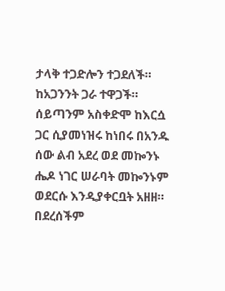ታላቅ ተጋድሎን ተጋደለች። ከአጋንንት ጋራ ተዋጋች። ሰይጣንም አስቀድሞ ከእርሷ ጋር ሲያመነዝሩ ከነበሩ በአንዱ ሰው ልብ አደረ ወደ መኰንኑ ሔዶ ነገር ሠራባት መኰንኑም ወደርሱ እንዲያቀርቧት አዘዘ። በደረሰችም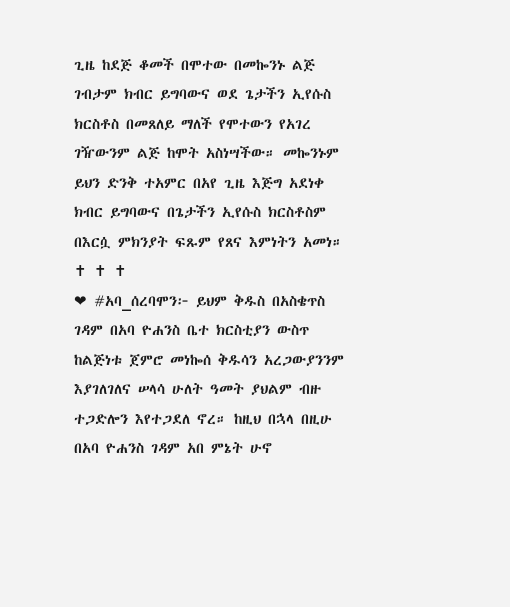ጊዜ ከደጅ ቆመች በሞተው በመኰንኑ ልጅ ገብታም ክብር ይግባውና ወደ ጌታችን ኢየሱስ ክርስቶስ በመጸለይ ማለች የሞተውን የአገረ ገዥውንም ልጅ ከሞት አስነሣችው። መኰንኑም ይህን ድንቅ ተአምር በአየ ጊዜ እጅግ አደነቀ ክብር ይግባውና በጌታችን ኢየሱስ ክርስቶስም በእርሷ ምክንያት ፍጹም የጸና እምነትን አመነ።
✝ ✝ ✝
❤ #አባ_ሰረባሞን፦ ይህም ቅዱስ በአስቄጥስ ገዳም በአባ ዮሐንስ ቤተ ክርስቲያን ውስጥ ከልጅነቱ ጀምሮ መነኰሰ ቅዱሳን አረጋውያንንም እያገለገለና ሠላሳ ሁለት ዓመት ያህልም ብዙ ተጋድሎን እየተጋደለ ኖረ። ከዚህ በኋላ በዚሁ በአባ ዮሐንስ ገዳም አበ ምኔት ሁኖ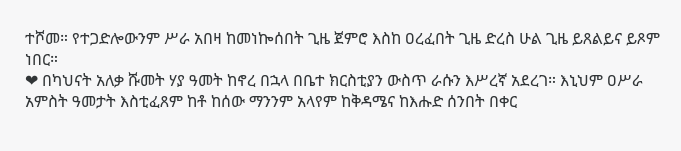ተሾመ። የተጋድሎውንም ሥራ አበዛ ከመነኰሰበት ጊዜ ጀምሮ እስከ ዐረፈበት ጊዜ ድረስ ሁል ጊዜ ይጸልይና ይጾም ነበር።
❤ በካህናት አለቃ ሹመት ሃያ ዓመት ከኖረ በኋላ በቤተ ክርስቲያን ውስጥ ራሱን እሥረኛ አደረገ። እኒህም ዐሥራ አምስት ዓመታት እስቲፈጸም ከቶ ከሰው ማንንም አላየም ከቅዳሜና ከእሑድ ሰንበት በቀር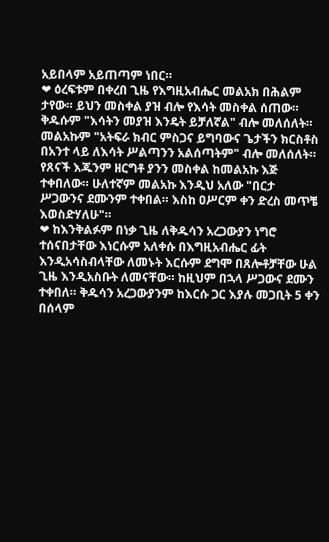አይበላም አይጠጣም ነበር።
❤ ዕረፍቱም በቀረበ ጊዜ የእግዚአብሔር መልአክ በሕልም ታየው። ይህን መስቀል ያዝ ብሎ የእሳት መስቀል ሰጠው። ቅዱሱም "እሳትን መያዝ እንዴት ይቻለኛል" ብሎ መለሰለት። መልአኩም "አትፍራ ክብር ምስጋና ይግባውና ጌታችን ክርስቶስ በአንተ ላይ ለእሳት ሥልጣንን አልሰጣትም" ብሎ መለሰለት። የጸናች እጁንም ዘርግቶ ያንን መስቀል ከመልአኩ እጅ ተቀበለው። ሁለተኛም መልአኩ እንዲህ አለው "በርታ ሥጋውንና ደሙንም ተቀበል። እስከ ዐሥርም ቀን ድረስ መጥቼ እወስድሃለሁ"።
❤ ከእንቅልፉም በነቃ ጊዜ ለቅዱሳን አረጋውያን ነግሮ ተሰናበታቸው እነርሱም አለቀሱ በእግዚአብሔር ፊት እንዲአሳስብላቸው ለመኑት እርሱም ደግሞ በጸሎቶቻቸው ሁል ጊዜ እንዲአስቡት ለመናቸው። ከዚህም በኋላ ሥጋውና ደሙን ተቀበለ። ቅዱሳን አረጋውያንም ከእርሱ ጋር እያሉ መጋቢት 5 ቀን በሰላም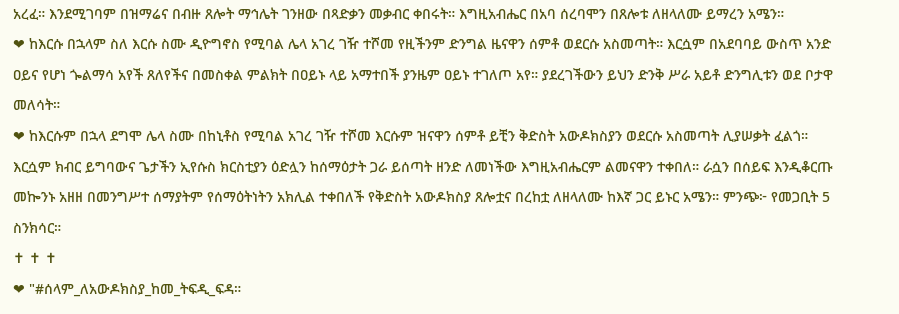አረፈ። እንደሚገባም በዝማሬና በብዙ ጸሎት ማኅሌት ገንዘው በጻድቃን መቃብር ቀበሩት። እግዚአብሔር በአባ ሰረባሞን በጸሎቱ ለዘላለሙ ይማረን አሜን።
❤ ከእርሱ በኋላም ስለ እርሱ ስሙ ዲዮግኖስ የሚባል ሌላ አገረ ገዥ ተሾመ የዚችንም ድንግል ዜናዋን ሰምቶ ወደርሱ አስመጣት። እርሷም በአደባባይ ውስጥ አንድ ዐይና የሆነ ጐልማሳ አየች ጸለየችና በመስቀል ምልክት በዐይኑ ላይ አማተበች ያንዜም ዐይኑ ተገለጦ አየ። ያደረገችውን ይህን ድንቅ ሥራ አይቶ ድንግሊቱን ወደ ቦታዋ መለሳት።
❤ ከእርሱም በኋላ ደግሞ ሌላ ስሙ በከኒቶስ የሚባል አገረ ገዥ ተሾመ እርሱም ዝናዋን ሰምቶ ይቺን ቅድስት አውዶክስያን ወደርሱ አስመጣት ሊያሠቃት ፈልጎ። እርሷም ክብር ይግባውና ጌታችን ኢየሱስ ክርስቲያን ዕድሏን ከሰማዕታት ጋራ ይሰጣት ዘንድ ለመነችው እግዚአብሔርም ልመናዋን ተቀበለ። ራሷን በሰይፍ እንዲቆርጡ መኰንኑ አዘዘ በመንግሥተ ሰማያትም የሰማዕትነትን አክሊል ተቀበለች የቅድስት አውዶክስያ ጸሎቷና በረከቷ ለዘላለሙ ከእኛ ጋር ይኑር አሜን። ምንጭ፦ የመጋቢት 5 ስንክሳር።
✝ ✝ ✝
❤ "#ሰላም_ለአውዶክስያ_ከመ_ትፍዲ_ፍዳ።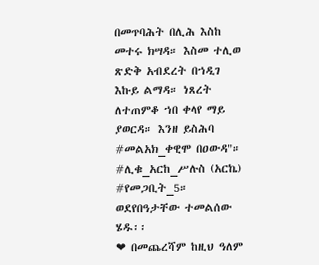በመጥባሕት በሊሕ እስከ መተሩ ክሣዳ። እስመ ተሊወ ጽድቅ አብደረት በኀዲገ እኩይ ልማዳ። ነጸረት ለተጠምቆ ኀበ ቀላየ ማይ ያወርዳ። እንዘ ይስሕባ #መልአክ_ቀዊሞ በዐውዳ"። #ሊቁ_አርከ_ሥሉስ (አርኬ) #የመጋቢት_5።
ወደየበዓታቸው ተመልሰው ሄዱ፡፡
❤ በመጨረሻም ከዚህ ዓለም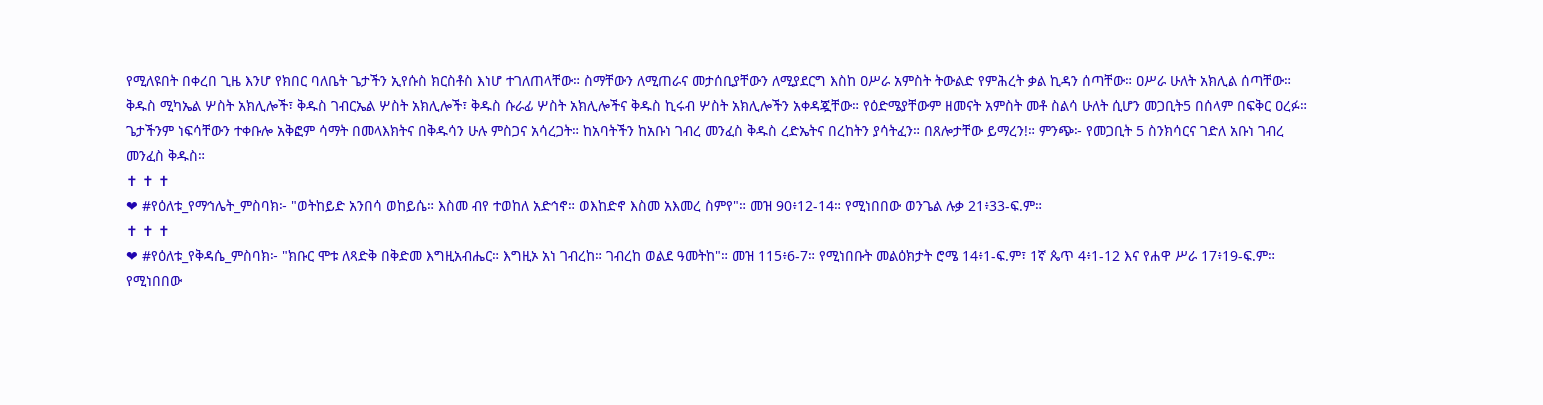የሚለዩበት በቀረበ ጊዜ እንሆ የክበር ባለቤት ጌታችን ኢየሱስ ክርስቶስ እነሆ ተገለጠላቸው። ስማቸውን ለሚጠራና መታሰቢያቸውን ለሚያደርግ እስከ ዐሥራ አምስት ትውልድ የምሕረት ቃል ኪዳን ሰጣቸው። ዐሥራ ሁለት አክሊል ሰጣቸው። ቅዱስ ሚካኤል ሦስት አክሊሎች፣ ቅዱስ ገብርኤል ሦስት አክሊሎች፣ ቅዱስ ሱራፊ ሦስት አክሊሎችና ቅዱስ ኪሩብ ሦስት አክሊሎችን አቀዳጇቸው። የዕድሜያቸውም ዘመናት አምስት መቶ ስልሳ ሁለት ሲሆን መጋቢት5 በሰላም በፍቅር ዐረፉ። ጌታችንም ነፍሳቸውን ተቀቡሎ አቅፎም ሳማት በመላእክትና በቅዱሳን ሁሉ ምስጋና አሳረጋት። ከአባትችን ከአቡነ ገብረ መንፈስ ቅዱስ ረድኤትና በረከትን ያሳትፈን። በጸሎታቸው ይማረን!። ምንጭ፦ የመጋቢት 5 ስንክሳርና ገድለ አቡነ ገብረ መንፈስ ቅዱስ።
✝ ✝ ✝
❤ #የዕለቱ_የማኅሌት_ምስባክ፦ "ወትከይድ አንበሳ ወከይሴ። እስመ ብየ ተወከለ አድኅኖ። ወእከድኖ እስመ አእመረ ስምየ"። መዝ 90፥12-14። የሚነበበው ወንጌል ሉቃ 21፥33-ፍ.ም።
✝ ✝ ✝
❤ #የዕለቱ_የቅዳሴ_ምስባክ፦ "ክቡር ሞቱ ለጻድቅ በቅድመ እግዚአብሔር። እግዚኦ አነ ገብረከ። ገብረከ ወልደ ዓመትከ"። መዝ 115፥6-7። የሚነበቡት መልዕክታት ሮሜ 14፥1-ፍ.ም፣ 1ኛ ጴጥ 4፥1-12 እና የሐዋ ሥራ 17፥19-ፍ.ም። የሚነበበው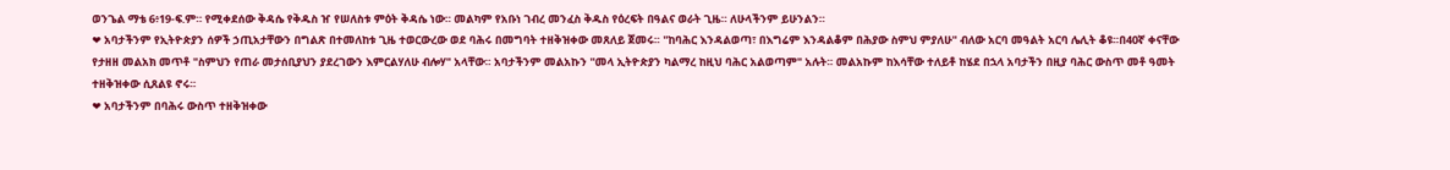ወንጌል ማቴ 6፥19-ፍ.ም። የሚቀደሰው ቅዳሴ የቅዱስ ዠ የሠለስቱ ምዕት ቅዳሴ ነው። መልካም የአቡነ ገብረ መንፈስ ቅዱስ የዕረፍት በዓልና ወራት ጊዜ። ለሁላችንም ይሁንልን።
❤ አባታችንም የኢትዮጵያን ሰዎች ኃጢአታቸውን በግልጽ በተመለከቱ ጊዜ ተወርውረው ወደ ባሕሩ በመግባት ተዘቅዝቀው መጸለይ ጀመሩ፡፡ "ከባሕር እንዳልወጣ፣ በእግሬም እንዳልቆም በሕያው ስምህ ምያለሁ" ብለው አርባ መዓልት አርባ ሌሊት ቆዩ፡፡በ40ኛ ቀናቸው የታዘዘ መልአክ መጥቶ "ስምህን የጠራ መታሰቢያህን ያደረገውን እምርልሃለሁ ብሎሃ" አላቸው፡፡ አባታችንም መልአኩን "መላ ኢትዮጵያን ካልማረ ከዚህ ባሕር አልወጣም" አሉት፡፡ መልአኩም ከእሳቸው ተለይቶ ከሄደ በኋላ አባታችን በዚያ ባሕር ውስጥ መቶ ዓመት ተዘቅዝቀው ሲጸልዩ ኖሩ፡፡
❤ አባታችንም በባሕሩ ውስጥ ተዘቅዝቀው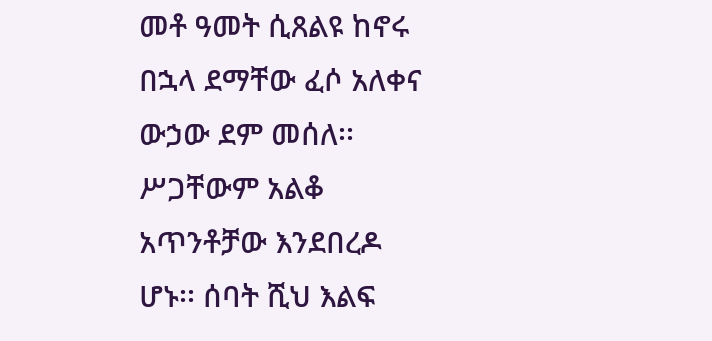መቶ ዓመት ሲጸልዩ ከኖሩ በኋላ ደማቸው ፈሶ አለቀና ውኃው ደም መሰለ፡፡ ሥጋቸውም አልቆ አጥንቶቻው እንደበረዶ ሆኑ፡፡ ሰባት ሺህ እልፍ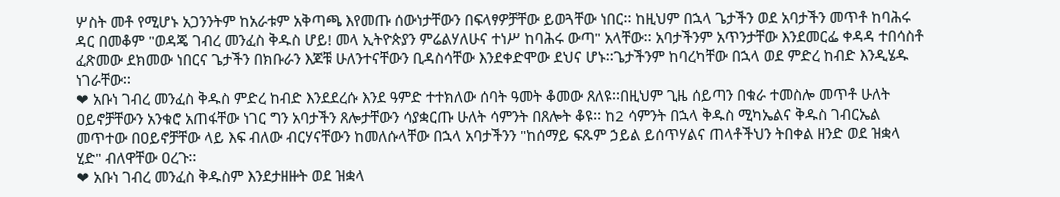ሦስት መቶ የሚሆኑ አጋንንትም ከአራቱም አቅጣጫ እየመጡ ሰውነታቸውን በፍላፃዎቻቸው ይወጓቸው ነበር፡፡ ከዚህም በኋላ ጌታችን ወደ አባታችን መጥቶ ከባሕሩ ዳር በመቆም "ወዳጄ ገብረ መንፈስ ቅዱስ ሆይ! መላ ኢትዮጵያን ምሬልሃለሁና ተነሥ ከባሕሩ ውጣ" አላቸው፡፡ አባታችንም አጥንታቸው እንደመርፌ ቀዳዳ ተበሳስቶ ፈጽመው ደክመው ነበርና ጌታችን በክቡራን እጆቹ ሁለንተናቸውን ቢዳስሳቸው እንደቀድሞው ደህና ሆኑ፡፡ጌታችንም ከባረካቸው በኋላ ወደ ምድረ ከብድ እንዲሄዱ ነገራቸው፡፡
❤ አቡነ ገብረ መንፈስ ቅዱስ ምድረ ከብድ እንደደረሱ እንደ ዓምድ ተተክለው ሰባት ዓመት ቆመው ጸለዩ፡፡በዚህም ጊዜ ሰይጣን በቁራ ተመስሎ መጥቶ ሁለት ዐይኖቻቸውን አንቁሮ አጠፋቸው ነገር ግን አባታችን ጸሎታቸውን ሳያቋርጡ ሁለት ሳምንት በጸሎት ቆዩ፡፡ ከ2 ሳምንት በኋላ ቅዱስ ሚካኤልና ቅዱስ ገብርኤል መጥተው በዐይኖቻቸው ላይ እፍ ብለው ብርሃናቸውን ከመለሱላቸው በኋላ አባታችንን "ከሰማይ ፍጹም ኃይል ይሰጥሃልና ጠላቶችህን ትበቀል ዘንድ ወደ ዝቋላ ሂድ" ብለዋቸው ዐረጉ፡፡
❤ አቡነ ገብረ መንፈስ ቅዱስም እንደታዘዙት ወደ ዝቋላ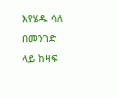እየሄዱ ሳለ በመንገድ ላይ ከዛፍ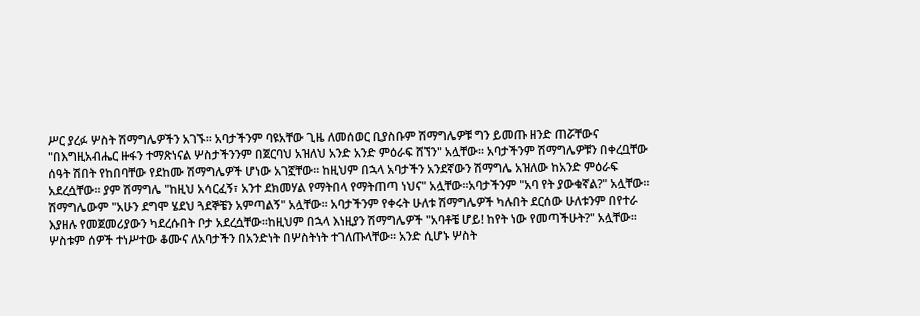ሥር ያረፉ ሦስት ሽማግሌዎችን አገኙ፡፡ አባታችንም ባዩአቸው ጊዜ ለመሰወር ቢያስቡም ሽማግሌዎቹ ግን ይመጡ ዘንድ ጠሯቸውና "በእግዚአብሔር ዙፋን ተማጽነናል ሦስታችንንም በጀርባህ አዝለህ አንድ አንድ ምዕራፍ ሸኘን" አሏቸው፡፡ አባታችንም ሽማግሌዎቹን በቀረቧቸው ሰዓት ሽበት የከበባቸው የደከሙ ሽማግሌዎች ሆነው አገኟቸው፡፡ ከዚህም በኋላ አባታችን አንደኛውን ሽማግሌ አዝለው ከአንድ ምዕራፍ አደረሷቸው፡፡ ያም ሽማግሌ "ከዚህ አሳርፈኝ፣ አንተ ደክመሃል የማትበላ የማትጠጣ ነህና" አሏቸው፡፡አባታችንም "አባ የት ያውቁኛል?" አሏቸው፡፡ሽማግሌውም "አሁን ደግሞ ሄደህ ጓደኞቼን አምጣልኝ" አሏቸው፡፡ አባታችንም የቀሩት ሁለቱ ሽማግሌዎች ካሉበት ደርሰው ሁለቱንም በየተራ እያዘሉ የመጀመሪያውን ካደረሱበት ቦታ አደረሷቸው፡፡ከዚህም በኋላ እነዚያን ሽማግሌዎች "አባቶቼ ሆይ! ከየት ነው የመጣችሁት?" አሏቸው፡፡ ሦስቱም ሰዎች ተነሥተው ቆሙና ለአባታችን በአንድነት በሦስትነት ተገለጡላቸው፡፡ አንድ ሲሆኑ ሦስት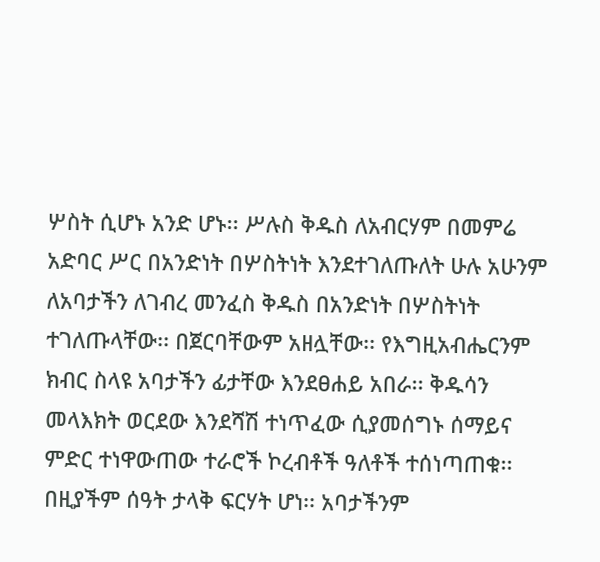ሦስት ሲሆኑ አንድ ሆኑ፡፡ ሥሉስ ቅዱስ ለአብርሃም በመምሬ አድባር ሥር በአንድነት በሦስትነት እንደተገለጡለት ሁሉ አሁንም ለአባታችን ለገብረ መንፈስ ቅዱስ በአንድነት በሦስትነት ተገለጡላቸው፡፡ በጀርባቸውም አዘሏቸው፡፡ የእግዚአብሔርንም ክብር ስላዩ አባታችን ፊታቸው እንደፀሐይ አበራ፡፡ ቅዱሳን መላእክት ወርደው እንደሻሽ ተነጥፈው ሲያመሰግኑ ሰማይና ምድር ተነዋውጠው ተራሮች ኮረብቶች ዓለቶች ተሰነጣጠቁ፡፡ በዚያችም ሰዓት ታላቅ ፍርሃት ሆነ፡፡ አባታችንም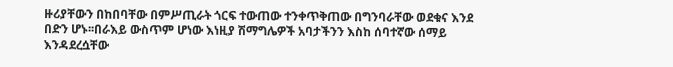ዙሪያቸውን በከበባቸው በምሥጢራት ጎርፍ ተውጠው ተንቀጥቅጠው በግንባራቸው ወደቁና እንደ በድን ሆኑ፡፡በራእይ ውስጥም ሆነው እነዚያ ሽማግሌዎች አባታችንን እስከ ሰባተኛው ሰማይ እንዳደረሷቸው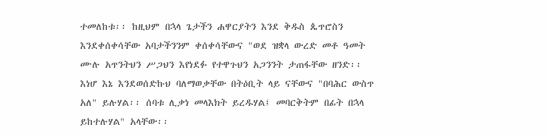ተመለከቱ፡፡ ከዚህም በኋላ ጌታችን ሐዋርያትን እንደ ቅዱስ ጴጥሮስን እንደቀሰቀሳቸው አባታችንንም ቀሰቀሳቸውና "ወደ ዝቋላ ውረድ መቶ ዓመት ሙሉ አጥንትህን ሥጋህን እየነደፉ የተዋጉህን አጋንንት ታጠፋቸው ዘንድ፡፡ እነሆ እኔ እንደወሰድኩህ ባለማወቃቸው በትዕቢት ላይ ናቸውና "በባሕር ውስጥ አለ" ይሉሃል፡፡ ሰባቱ ሊቃነ መላእክት ይረዱሃል፤ መባርቅትም በፊት በኋላ ይከተሉሃል" አላቸው፡፡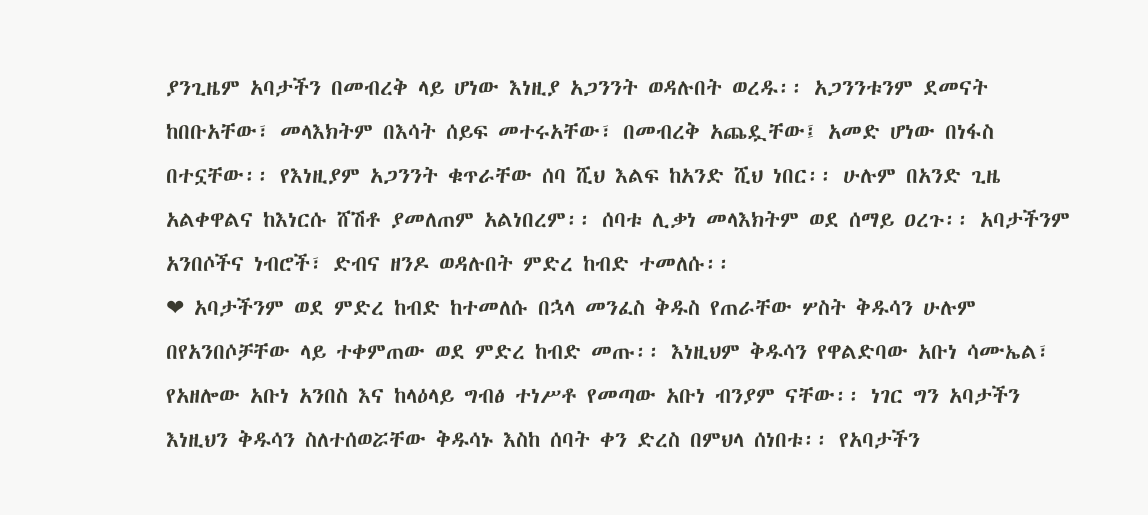ያንጊዜም አባታችን በመብረቅ ላይ ሆነው እነዚያ አጋንንት ወዳሉበት ወረዱ፡፡ አጋንንቱንም ደመናት ከበቡአቸው፣ መላእክትም በእሳት ሰይፍ መተሩአቸው፣ በመብረቅ አጨዷቸው፤ አመድ ሆነው በነፋስ በተኗቸው፡፡ የእነዚያም አጋንንት ቁጥራቸው ሰባ ሺህ እልፍ ከአንድ ሺህ ነበር፡፡ ሁሉም በአንድ ጊዜ አልቀዋልና ከእነርሱ ሸሽቶ ያመለጠም አልነበረም፡፡ ሰባቱ ሊቃነ መላእክትም ወደ ሰማይ ዐረጉ፡፡ አባታችንም አንበሶችና ነብሮች፣ ድብና ዘንዶ ወዳሉበት ምድረ ከብድ ተመለሱ፡፡
❤ አባታችንም ወደ ምድረ ከብድ ከተመለሱ በኋላ መንፈስ ቅዱስ የጠራቸው ሦስት ቅዱሳን ሁሉም በየአንበሶቻቸው ላይ ተቀምጠው ወደ ምድረ ከብድ መጡ፡፡ እነዚህም ቅዱሳን የዋልድባው አቡነ ሳሙኤል፣ የአዘሎው አቡነ አንበስ እና ከላዕላይ ግብፅ ተነሥቶ የመጣው አቡነ ብንያም ናቸው፡፡ ነገር ግን አባታችን እነዚህን ቅዱሳን ስለተሰወሯቸው ቅዱሳኑ እስከ ሰባት ቀን ድረስ በምህላ ሰነበቱ፡፡ የአባታችን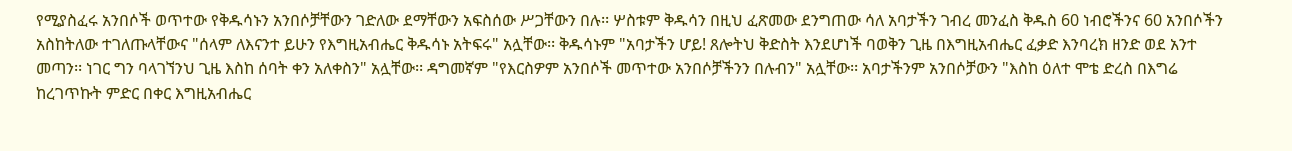የሚያስፈሩ አንበሶች ወጥተው የቅዱሳኑን አንበሶቻቸውን ገድለው ደማቸውን አፍስሰው ሥጋቸውን በሉ፡፡ ሦስቱም ቅዱሳን በዚህ ፈጽመው ደንግጠው ሳለ አባታችን ገብረ መንፈስ ቅዱስ 60 ነብሮችንና 60 አንበሶችን አስከትለው ተገለጡላቸውና "ሰላም ለእናንተ ይሁን የእግዚአብሔር ቅዱሳኑ አትፍሩ" አሏቸው፡፡ ቅዱሳኑም "አባታችን ሆይ! ጸሎትህ ቅድስት እንደሆነች ባወቅን ጊዜ በእግዚአብሔር ፈቃድ እንባረክ ዘንድ ወደ አንተ መጣን፡፡ ነገር ግን ባላገኘንህ ጊዜ እስከ ሰባት ቀን አለቀስን" አሏቸው፡፡ ዳግመኛም "የእርስዎም አንበሶች መጥተው አንበሶቻችንን በሉብን" አሏቸው፡፡ አባታችንም አንበሶቻውን "እስከ ዕለተ ሞቴ ድረስ በእግሬ ከረገጥኩት ምድር በቀር እግዚአብሔር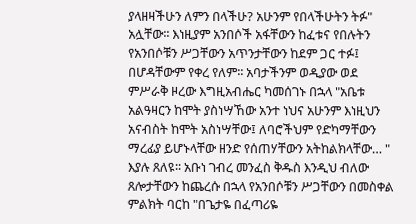ያላዘዛችሁን ለምን በላችሁ? አሁንም የበላችሁትን ትፉ" አሏቸው፡፡ እነዚያም አንበሶች አፋቸውን ከፈቱና የበሉትን የአንበሶቹን ሥጋቸውን አጥንታቸውን ከደም ጋር ተፉ፤ በሆዳቸውም የቀረ የለም፡፡ አባታችንም ወዲያው ወደ ምሥራቅ ዞረው እግዚአብሔር ካመሰገኑ በኋላ "አቤቱ አልዓዛርን ከሞት ያስነሣኸው አንተ ነህና አሁንም እነዚህን አናብስት ከሞት አስነሣቸው፤ ለባሮችህም የድካማቸውን ማረፊያ ይሆኑላቸው ዘንድ የሰጠሃቸውን አትከልክላቸው… " እያሉ ጸለዩ፡፡ አቡነ ገብረ መንፈስ ቅዱስ እንዲህ ብለው ጸሎታቸውን ከጨረሱ በኋላ የአንበሶቹን ሥጋቸውን በመስቀል ምልክት ባርከ "በጌታዬ በፈጣሪዬ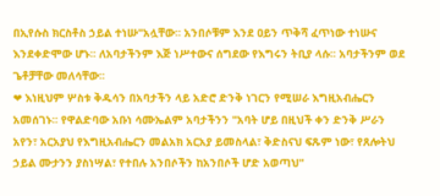በኢየሱስ ክርስቶስ ኃይል ተነሡ"አሏቸው፡፡ አንበሶቹም እንደ ዐይን ጥቅሻ ፈጥነው ተነሡና እንደቀድሞው ሆኑ፡፡ ለአባታችንም እጅ ነሥተውና ሰግደው የእግሩን ትቢያ ላሱ፡፡ አባታችንም ወደ ጌቶቻቸው መለሳቸው፡፡
❤ እነዚህም ሦስቱ ቅዱሳን በአባታችን ላይ አድሮ ድንቅ ነገርን የሚሠራ እግዚአብሔርን አመሰገኑ፡፡ የዋልድባው አቡነ ሳሙኤልም አባታችንን "አባት ሆይ በዚህች ቀን ድንቅ ሥራን አየን፣ አርአያህ የእግዚአብሔርን መልአክ አርአያ ይመስላል፣ ቅድስናህ ፍጹም ነው፣ የጸሎትህ ኃይል ሙታንን ያስነሣል፣ የተበሉ አንበሶችን ከአንበሶች ሆድ አወጣህ"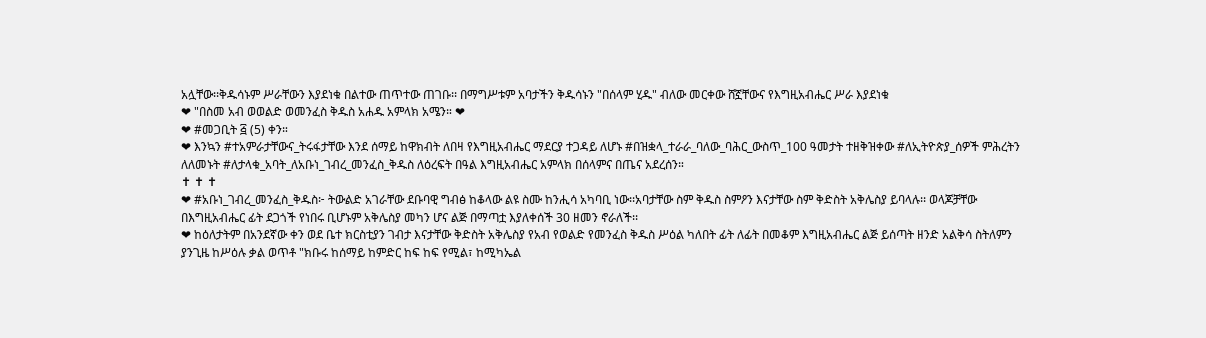አሏቸው፡፡ቅዱሳኑም ሥራቸውን እያደነቁ በልተው ጠጥተው ጠገቡ፡፡ በማግሥቱም አባታችን ቅዱሳኑን "በሰላም ሂዱ" ብለው መርቀው ሸኟቸውና የእግዚአብሔር ሥራ እያደነቁ
❤ "በስመ አብ ወወልድ ወመንፈስ ቅዱስ አሐዱ አምላክ አሜን። ❤
❤ #መጋቢት ፭ (5) ቀን።
❤ እንኳን #ተአምራታቸውና_ትሩፋታቸው እንደ ሰማይ ከዋክብት ለበዛ የእግዚአብሔር ማደርያ ተጋዳይ ለሆኑ #በዝቋላ_ተራራ_ባለው_ባሕር_ውስጥ_100 ዓመታት ተዘቅዝቀው #ለኢትዮጵያ_ሰዎች ምሕረትን ለለመኑት #ለታላቁ_አባት_ለአቡነ_ገብረ_መንፈስ_ቅዱስ ለዕረፍት በዓል እግዚአብሔር አምላክ በሰላምና በጤና አደረሰን።
✝ ✝ ✝
❤ #አቡነ_ገብረ_መንፈስ_ቅዱስ፦ ትውልድ አገራቸው ደቡባዊ ግብፅ ከቆላው ልዩ ስሙ ከንሒሳ አካባቢ ነው፡፡አባታቸው ስም ቅዱስ ስምዖን እናታቸው ስም ቅድስት አቅሌስያ ይባላሉ፡፡ ወላጆቻቸው በእግዚአብሔር ፊት ደጋጎች የነበሩ ቢሆኑም አቅሌስያ መካን ሆና ልጅ በማጣቷ እያለቀሰች 30 ዘመን ኖራለች፡፡
❤ ከዕለታትም በአንደኛው ቀን ወደ ቤተ ክርስቲያን ገብታ እናታቸው ቅድስት አቅሌስያ የአብ የወልድ የመንፈስ ቅዱስ ሥዕል ካለበት ፊት ለፊት በመቆም እግዚአብሔር ልጅ ይሰጣት ዘንድ አልቅሳ ስትለምን ያንጊዜ ከሥዕሉ ቃል ወጥቶ "ክቡሩ ከሰማይ ከምድር ከፍ ከፍ የሚል፣ ከሚካኤል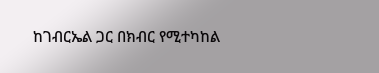ከገብርኤል ጋር በክብር የሚተካከል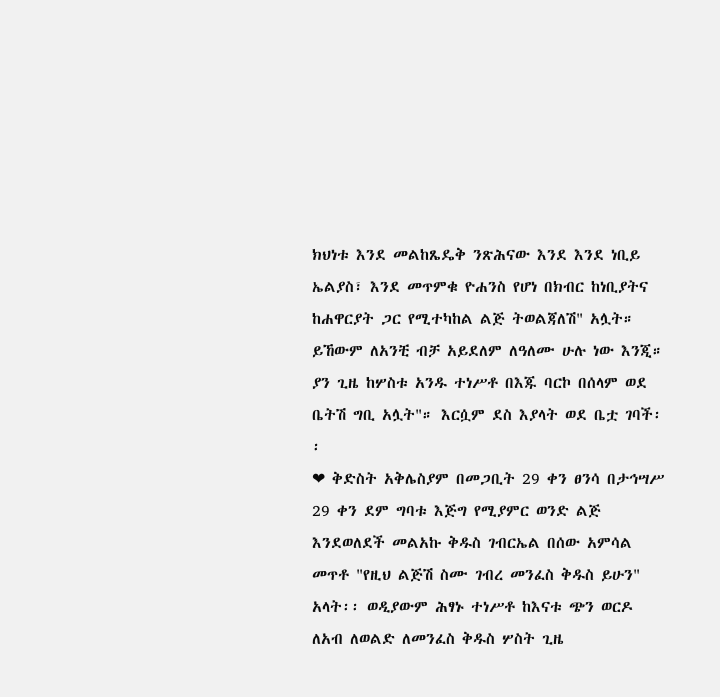ክህነቱ እንደ መልከጼዴቅ ንጽሕናው እንደ እንደ ነቢይ ኤልያስ፣ እንደ መጥምቁ ዮሐንስ የሆነ በክብር ከነቢያትና ከሐዋርያት ጋር የሚተካከል ልጅ ትወልጃለሽ" አሏት። ይኸውም ለአንቺ ብቻ አይደለም ለዓለሙ ሁሉ ነው እንጂ። ያን ጊዜ ከሦስቱ አንዱ ተነሥቶ በእጁ ባርኮ በሰላም ወደ ቤትሽ ግቢ አሏት"። እርሷም ደስ እያላት ወደ ቤቷ ገባች፡፡
❤ ቅድስት አቅሌስያም በመጋቢት 29 ቀን ፀንሳ በታኅሣሥ 29 ቀን ደም ግባቱ እጅግ የሚያምር ወንድ ልጅ እንደወለደች መልአኩ ቅዱስ ገብርኤል በሰው አምሳል መጥቶ "የዚህ ልጅሽ ስሙ ገብረ መንፈስ ቅዱስ ይሁን" አላት፡፡ ወዲያውም ሕፃኑ ተነሥቶ ከእናቱ ጭን ወርዶ ለአብ ለወልድ ለመንፈስ ቅዱስ ሦስት ጊዜ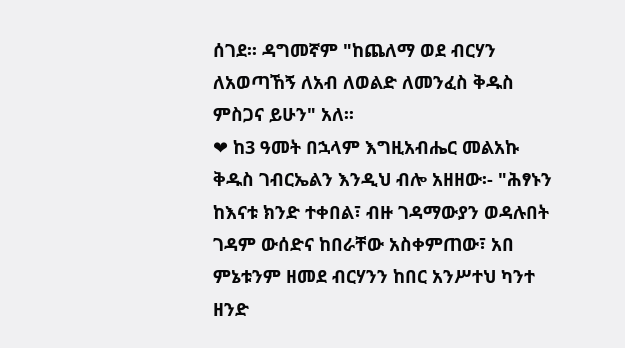ሰገደ፡፡ ዳግመኛም "ከጨለማ ወደ ብርሃን ለአወጣኸኝ ለአብ ለወልድ ለመንፈስ ቅዱስ ምስጋና ይሁን" አለ፡፡
❤ ከ3 ዓመት በኋላም እግዚአብሔር መልአኩ ቅዱስ ገብርኤልን እንዲህ ብሎ አዘዘው፡- "ሕፃኑን ከእናቱ ክንድ ተቀበል፣ ብዙ ገዳማውያን ወዳሉበት ገዳም ውሰድና ከበራቸው አስቀምጠው፣ አበ ምኔቱንም ዘመደ ብርሃንን ከበር አንሥተህ ካንተ ዘንድ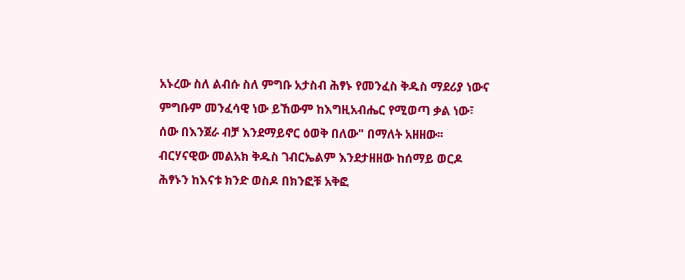አኑረው ስለ ልብሱ ስለ ምግቡ አታስብ ሕፃኑ የመንፈስ ቅዱስ ማደሪያ ነውና ምግቡም መንፈሳዊ ነው ይኸውም ከእግዚአብሔር የሚወጣ ቃል ነው፣ ሰው በእንጀራ ብቻ እንደማይኖር ዕወቅ በለው" በማለት አዘዘው፡፡ብርሃናዊው መልአክ ቅዱስ ገብርኤልም እንደታዘዘው ከሰማይ ወርዶ ሕፃኑን ከእናቱ ክንድ ወስዶ በክንፎቹ አቅፎ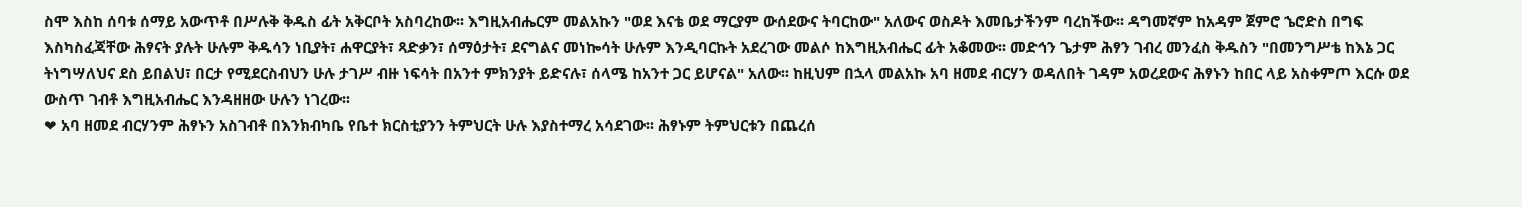ስሞ እስከ ሰባቱ ሰማይ አውጥቶ በሥሉቅ ቅዱስ ፊት አቅርቦት አስባረከው፡፡ እግዚአብሔርም መልአኩን "ወደ እናቴ ወደ ማርያም ውሰደውና ትባርከው" አለውና ወስዶት እመቤታችንም ባረከችው፡፡ ዳግመኛም ከአዳም ጀምሮ ኄሮድስ በግፍ እስካስፈጃቸው ሕፃናት ያሉት ሁሉም ቅዱሳን ነቢያት፣ ሐዋርያት፣ ጻድቃን፣ ሰማዕታት፣ ደናግልና መነኰሳት ሁሉም እንዲባርኩት አደረገው መልሶ ከእግዚአብሔር ፊት አቆመው፡፡ መድኅን ጌታም ሕፃን ገብረ መንፈስ ቅዱስን "በመንግሥቴ ከእኔ ጋር ትነግሣለህና ደስ ይበልህ፣ በርታ የሚደርስብህን ሁሉ ታገሥ ብዙ ነፍሳት በአንተ ምክንያት ይድናሉ፣ ሰላሜ ከአንተ ጋር ይሆናል" አለው፡፡ ከዚህም በኋላ መልአኩ አባ ዘመደ ብርሃን ወዳለበት ገዳም አወረደውና ሕፃኑን ከበር ላይ አስቀምጦ እርሱ ወደ ውስጥ ገብቶ እግዚአብሔር እንዳዘዘው ሁሉን ነገረው፡፡
❤ አባ ዘመደ ብርሃንም ሕፃኑን አስገብቶ በእንክብካቤ የቤተ ክርስቲያንን ትምህርት ሁሉ እያስተማረ አሳደገው፡፡ ሕፃኑም ትምህርቱን በጨረሰ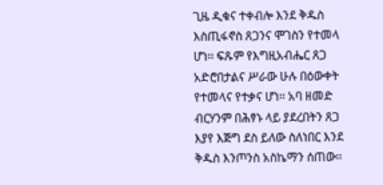ጊዜ ዲቁና ተቀብሎ እንደ ቅዱስ እስጢፋኖስ ጸጋንና ሞገስን የተመላ ሆነ፡፡ ፍጹም የእግዚአብሔር ጸጋ አድሮበታልና ሥራው ሁሉ በዕውቀት የተመላና የተቃና ሆነ፡፡ አባ ዘመድ ብርሃንም በሕፃኑ ላይ ያደረበትን ጸጋ እያየ እጅግ ደስ ይለው ስለነበር እንደ ቅዱስ እንጦንስ አስኬማን ሰጠው፡፡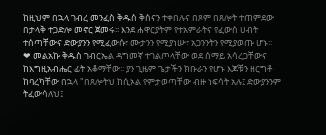ከዚህም በኋላ ገብረ መንፈስ ቅዱስ ቅስናን ተቀበሉና በጾም በጸሎት ተጠምደው በታላቅ ተጋድሎ መኖር ጀመሩ፡፡ እንደ ሐዋርያትም የተአምራትና የፈውስ ሀብት ተሰጣቸውና ድውያንን የሚፈውሱ፣ ሙታንን የሚያነሡ፣ አጋንንትን የሚያወጡ ሆኑ፡፡
❤ መልአኩ ቅዱስ ገብርኤል ዳግመኛ ተገልጦላቸው ወደ ሰማይ አሳረጋቸውና ከእግዚአብሔር ፊት አቆማቸው፡፡ ያን ጊዜም ጌታችን ክቡራን የሆኑ እጆቹን ዘርግቶ ከባረካቸው በኋላ "በጸሎትህ ከሲኦል የምታወጣቸው ብዙ ነፍሳት አሉ፤ ድውያንንም ትፈውሳለህ፤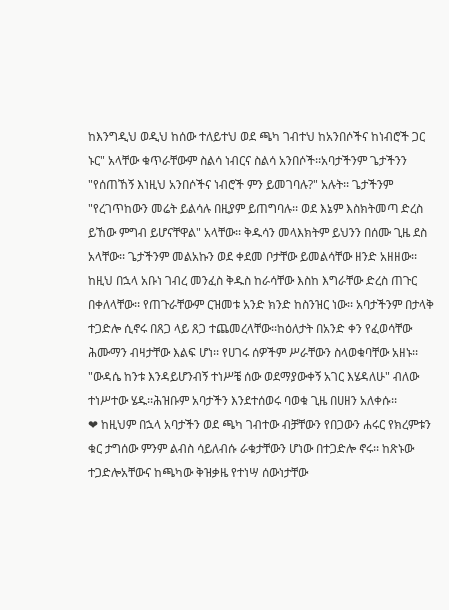ከእንግዲህ ወዲህ ከሰው ተለይተህ ወደ ጫካ ገብተህ ከአንበሶችና ከነብሮች ጋር ኑር" አላቸው ቁጥራቸውም ስልሳ ነብርና ስልሳ አንበሶች፡፡አባታችንም ጌታችንን "የሰጠኸኝ እነዚህ አንበሶችና ነብሮች ምን ይመገባሉ?" አሉት፡፡ ጌታችንም "የረገጥከውን መሬት ይልሳሉ በዚያም ይጠግባሉ፡፡ ወደ እኔም እስክትመጣ ድረስ ይኸው ምግብ ይሆናቸዋል" አላቸው፡፡ ቅዱሳን መላእክትም ይህንን በሰሙ ጊዜ ደስ አላቸው፡፡ ጌታችንም መልአኩን ወደ ቀደመ ቦታቸው ይመልሳቸው ዘንድ አዘዘው፡፡ ከዚህ በኋላ አቡነ ገብረ መንፈስ ቅዱስ ከራሳቸው እስከ እግራቸው ድረስ ጠጉር በቀለላቸው፡፡ የጠጉራቸውም ርዝመቱ አንድ ክንድ ከስንዝር ነው፡፡ አባታችንም በታላቅ ተጋድሎ ሲኖሩ በጸጋ ላይ ጸጋ ተጨመረላቸው፡፡ከዕለታት በአንድ ቀን የፈወሳቸው ሕሙማን ብዛታቸው እልፍ ሆነ፡፡ የሀገሩ ሰዎችም ሥራቸውን ስላወቁባቸው አዘኑ፡፡ "ውዳሴ ከንቱ እንዳይሆንብኝ ተነሥቼ ሰው ወደማያውቀኝ አገር እሄዳለሁ" ብለው ተነሥተው ሄዱ፡፡ሕዝቡም አባታችን እንደተሰወሩ ባወቁ ጊዜ በሀዘን አለቀሱ፡፡
❤ ከዚህም በኋላ አባታችን ወደ ጫካ ገብተው ብቻቸውን የበጋውን ሐሩር የክረምቱን ቁር ታግሰው ምንም ልብስ ሳይለብሱ ራቁታቸውን ሆነው በተጋድሎ ኖሩ፡፡ ከጽኑው ተጋድሎአቸውና ከጫካው ቅዝቃዜ የተነሣ ሰውነታቸው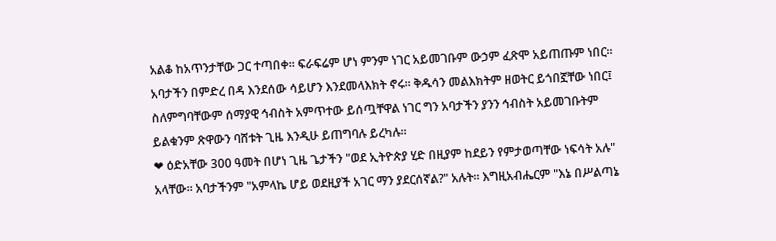አልቆ ከአጥንታቸው ጋር ተጣበቀ፡፡ ፍራፍሬም ሆነ ምንም ነገር አይመገቡም ውኃም ፈጽሞ አይጠጡም ነበር፡፡ አባታችን በምድረ በዳ እንደሰው ሳይሆን እንደመላእክት ኖሩ፡፡ ቅዱሳን መልእክትም ዘወትር ይጎበኟቸው ነበር፤ ስለምግባቸውም ሰማያዊ ኅብስት አምጥተው ይሰጧቸዋል ነገር ግን አባታችን ያንን ኅብስት አይመገቡትም ይልቁንም ጽዋውን ባሸቱት ጊዜ እንዲሁ ይጠግባሉ ይረካሉ፡፡
❤ ዕድአቸው 300 ዓመት በሆነ ጊዜ ጌታችን "ወደ ኢትዮጵያ ሂድ በዚያም ከደይን የምታወጣቸው ነፍሳት አሉ" አላቸው፡፡ አባታችንም "አምላኬ ሆይ ወደዚያች አገር ማን ያደርሰኛል?" አሉት፡፡ እግዚአብሔርም "እኔ በሥልጣኔ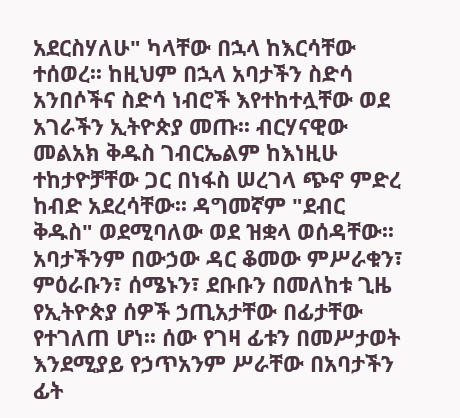አደርስሃለሁ" ካላቸው በኋላ ከእርሳቸው ተሰወረ፡፡ ከዚህም በኋላ አባታችን ስድሳ አንበሶችና ስድሳ ነብሮች እየተከተሏቸው ወደ አገራችን ኢትዮጵያ መጡ፡፡ ብርሃናዊው መልአክ ቅዱስ ገብርኤልም ከእነዚሁ ተከታዮቻቸው ጋር በነፋስ ሠረገላ ጭኖ ምድረ ከብድ አደረሳቸው፡፡ ዳግመኛም "ደብር ቅዱስ" ወደሚባለው ወደ ዝቋላ ወሰዳቸው፡፡ አባታችንም በውኃው ዳር ቆመው ምሥራቁን፣ ምዕራቡን፣ ሰሜኑን፣ ደቡቡን በመለከቱ ጊዜ የኢትዮጵያ ሰዎች ኃጢአታቸው በፊታቸው የተገለጠ ሆነ፡፡ ሰው የገዛ ፊቱን በመሥታወት እንደሚያይ የኃጥአንም ሥራቸው በአባታችን ፊት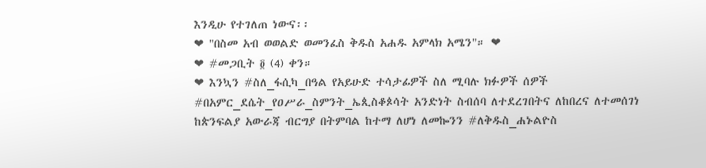እንዲሁ የተገለጠ ነውና፡፡
❤ "በስመ አብ ወወልድ ወመንፈስ ቅዱስ አሐዱ አምላክ አሜን"። ❤
❤ #መጋቢት ፬ (4) ቀን።
❤ እንኳን #ስለ_ፋሲካ_በዓል የአይሁድ ተሳታፊዎች ስለ ሚባሉ ክፉዎች ሰዎች #በአምር_ደሴት_የዐሥራ_ስምንት_ኤጲስቆጶሳት አንድነት ስብሰባ ለተደረገበትና ለከበረና ለተመሰገነ ከጵንፍልያ አውራጃ ብርግያ በትምባል ከተማ ለሆነ ለመኰንን #ለቅዱስ_ሐኑልዮስ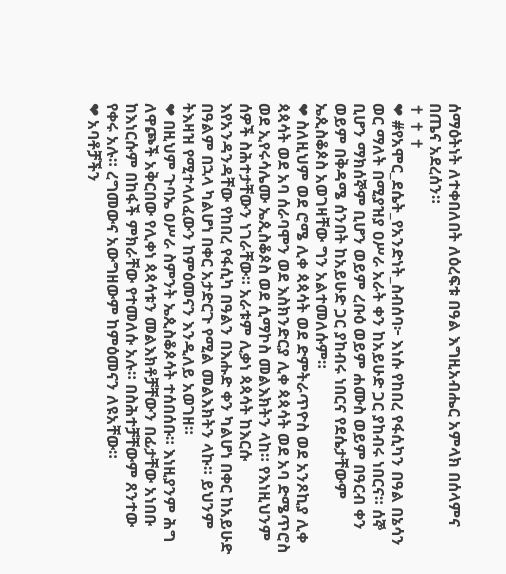ሰማዕትነት ለተቀበለበት ለዕረፍቱ በዓል እግዚአብሔር አምላክ በሰላምና በጤና አደረሰን።
✝ ✝ ✝
❤ #የአሞር_ደሴት_የአንድነት_ስብሰባ፦ እነሱ የከበረ የፋሲካን በዓል በኔሳን ወር ማለት በሚያዝያ ዐሥራ አራት ቀን ከአይሁድ ጋር ያከብሩ ነበርና። ሰኞ ቢሆን ማክሰኞም ቢሆን ወይም ረቡዕ ወይም ሐሙስ ወይም በዓርብ ቀን ወይም በቅዳሜ ሰንበት ከአይሁድ ጋር ያከብሩ ነበርና የደሴታቸውም ኤጲስቆጶስ አወገዛቸው ግን አልተመለሱም።
❤ ስለዚህም ወደ ሮሜ ሊቀ ጳጳሳት ወደ ድምትራጥዮስ ወደ አንጾኪያ ሊቀ ጳጳሳት ወደ አባ ሰራባሞን ወደ እስክንድርያ ሊቀ ጳጳሳት ወደ አባ ድሜጥሮስ ወደ ኢየሩሳሌሙ ኤጲስቆጶስ ወደ ሲማኮስ መልእክትን ላከ። የእነዚህንም ሰዎች ስሕተታቸውን ነገራቸው። አራቱም ሊቃነ ጳጳሳት ከእርሱ እየአንዳንዳቸው የከበረ የፋሲካ በዓልን በእሑድ ቀን ካልሆነ በቀር ከአይሁድ በዓልም በኋላ ካልሆነ በቀር አታድርጉ የሚል መልእክትን ላኩ። ይህንም ትእዛዝ የሚተላለፈውን ከምዕመናን እንዲለይ አወገዘ።
❤ በዚህም ጉባኤ ዐሥራ ስምንት ኤጲስቆጶሳት ተሰበሰቡ። እነዚያንም ሕግ ለዋጮች አቅርበው የሊቀነ ጳጳሳቱን መልእክቶቻቸውን በፊታቸው አነበቡ ከእነርሱም በከፋች ምክራቸው የተመለሱ አሉ። በስሕተቻቸውም ጸንተው የቀሩ አሉ። ረግመውና አውግዘውም ከምዕመናን ለዩአቸው።
❤ አባቶቻችን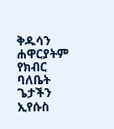ቅዱሳን ሐዋርያትም የክብር ባለቤት ጌታችን ኢየሱስ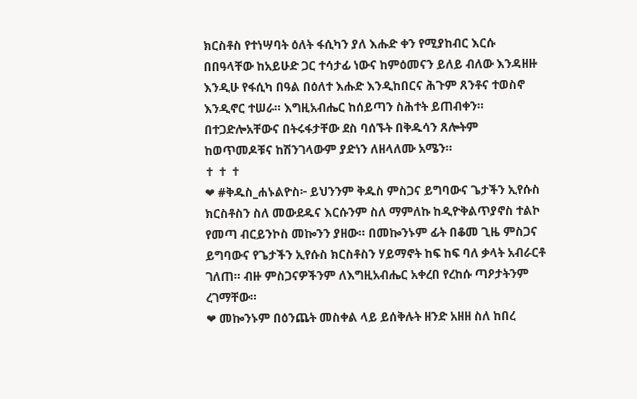ክርስቶስ የተነሣባት ዕለት ፋሲካን ያለ እሑድ ቀን የሚያከብር እርሱ በበዓላቸው ከአይሁድ ጋር ተሳታፊ ነውና ከምዕመናን ይለይ ብለው እንዳዘዙ እንዲሁ የፋሲካ በዓል በዕለተ እሑድ እንዲከበርና ሕጉም ጸንቶና ተወስኖ እንዲኖር ተሠራ። እግዚአብሔር ከሰይጣን ስሕተት ይጠብቀን። በተጋድሎአቸውና በትሩፋታቸው ደስ ባሰኙት በቅዱሳን ጸሎትም ከወጥመዶቹና ከሽንገላውም ያድነን ለዘላለሙ አሜን።
✝ ✝ ✝
❤ #ቅዱስ_ሐኑልዮስ፦ ይህንንም ቅዱስ ምስጋና ይግባውና ጌታችን ኢየሱስ ክርስቶስን ስለ መውደዱና እርሱንም ስለ ማምለኩ ከዲዮቅልጥያኖስ ተልኮ የመጣ ብርይንኮስ መኰንን ያዘው። በመኰንኑም ፊት በቆመ ጊዜ ምስጋና ይግባውና የጌታችን ኢየሱስ ክርስቶስን ሃይማኖት ከፍ ከፍ ባለ ቃላት አብራርቶ ገለጠ። ብዙ ምስጋናዎችንም ለእግዚአብሔር አቀረበ የረከሱ ጣዖታትንም ረገማቸው።
❤ መኰንኑም በዕንጨት መስቀል ላይ ይሰቅሉት ዘንድ አዘዘ ስለ ከበረ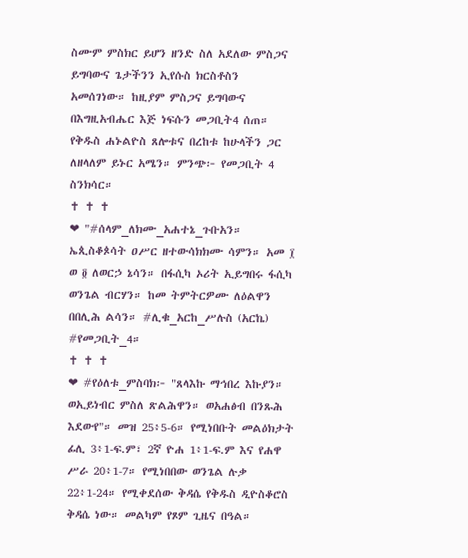ስሙም ምስክር ይሆን ዘንድ ስለ አደለው ምስጋና ይግባውና ጌታችንን ኢየሱስ ክርስቶስን አመሰገነው። ከዚያም ምስጋና ይግባውና በእግዚአብሔር እጅ ነፍሱን መጋቢት4 ሰጠ። የቅዱስ ሐኑልዮስ ጸሎቱና በረከቱ ከሁላችን ጋር ለዘላለም ይኑር አሜን። ምንጭ፦ የመጋቢት 4 ስንክሳር።
✝ ✝ ✝
❤ "#ሰላም_ለክሙ_አሐተኔ_ጉቡአን። ኤጲስቆጶሳት ዐሥር ዘተውሳክክሙ ሳምን። አመ ፲ ወ ፬ ለወርኃ ኔሳን። በፋሲካ ኦሪት ኢይግበሩ ፋሲካ ወንጌል ብርሃን። ከመ ትምትርዎሙ ለዕልዋን በበሊሕ ልሳን። #ሊቁ_አርከ_ሥሉስ (አርኬ) #የመጋቢት_4።
✝ ✝ ✝
❤ #የዕለቱ_ምስባክ፦ "ጸላእኩ ማኅበረ እኩያን። ወኢይነብር ምስለ ጽልሕዋን። ወአሐፅብ በንጹሕ እደውየ"። መዝ 25፥5-6። የሚነበቡት መልዕክታት ፊሊ 3፥1-ፍ.ም፣ 2ኛ ዮሐ 1፥1-ፍ.ም እና የሐዋ ሥራ 20፥1-7። የሚነበበው ወንጌል ሉቃ 22፥1-24። የሚቀደሰው ቅዳሴ የቅዱስ ዲዮስቆሮስ ቅዳሴ ነው። መልካም የጾም ጊዜና በዓል።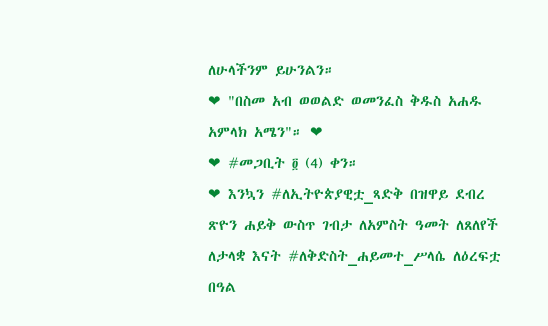ለሁላችንም ይሁንልን።
❤ "በስመ አብ ወወልድ ወመንፈስ ቅዱስ አሐዱ አምላክ አሜን"። ❤
❤ #መጋቢት ፬ (4) ቀን።
❤ እንኳን #ለኢትዮጵያዊቷ_ጻድቅ በዝዋይ ደብረ ጽዮን ሐይቅ ውስጥ ገብታ ለአምስት ዓመት ለጸለየች ለታላቋ እናት #ለቅድስት_ሐይመተ_ሥላሴ ለዕረፍቷ በዓል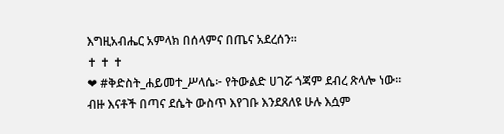እግዚአብሔር አምላክ በሰላምና በጤና አደረሰን።
✝ ✝ ✝
❤ #ቅድስት_ሐይመተ_ሥላሴ፦ የትውልድ ሀገሯ ጎጃም ደብረ ጽላሎ ነው፡፡ ብዙ እናቶች በጣና ደሴት ውስጥ እየገቡ እንደጸለዩ ሁሉ እሷም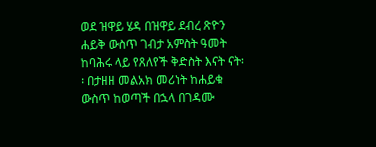ወደ ዝዋይ ሄዳ በዝዋይ ደብረ ጽዮን ሐይቅ ውስጥ ገብታ አምስት ዓመት ከባሕሩ ላይ የጸለየች ቅድስት እናት ናት፡፡ በታዘዘ መልአክ መሪነት ከሐይቁ ውስጥ ከወጣች በኋላ በገዳሙ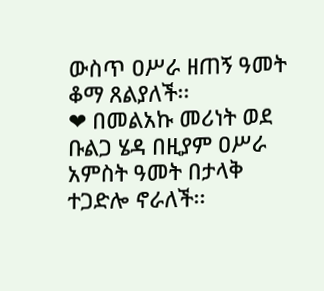ውስጥ ዐሥራ ዘጠኝ ዓመት ቆማ ጸልያለች፡፡
❤ በመልአኩ መሪነት ወደ ቡልጋ ሄዳ በዚያም ዐሥራ አምስት ዓመት በታላቅ ተጋድሎ ኖራለች፡፡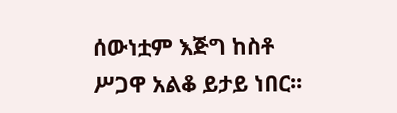ሰውነቷም እጅግ ከስቶ ሥጋዋ አልቆ ይታይ ነበር፡፡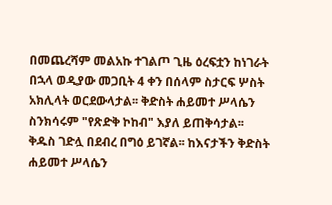በመጨረሻም መልአኩ ተገልጦ ጊዜ ዕረፍቷን ከነገራት በኋላ ወዲያው መጋቢት 4 ቀን በሰላም ስታርፍ ሦስት አክሊላት ወርደውላታል፡፡ ቅድስት ሐይመተ ሥላሴን ስንክሳሩም "የጽድቅ ኮከብ" እያለ ይጠቅሳታል፡፡ ቅዱስ ገድሏ በደብረ በግዕ ይገኛል፡፡ ከእናታችን ቅድስት ሐይመተ ሥላሴን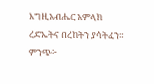እግዚአብሔር አምላክ ረድኤትና በረከትን ያሳትፈን። ምንጭ፦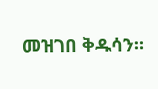መዝገበ ቅዱሳን።